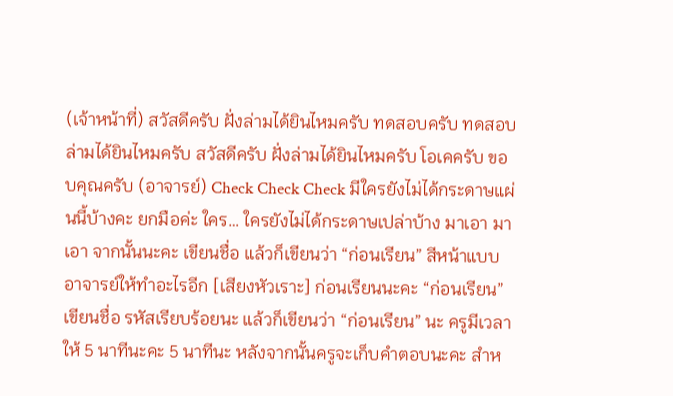(เจ้าหน้าที่) สวัสดีครับ ฝั่งล่ามได้ยินไหมครับ ทดสอบครับ ทดสอบ ล่ามได้ยินไหมครับ สวัสดีครับ ฝั่งล่ามได้ยินไหมครับ โอเคครับ ขอบคุณครับ (อาจารย์) Check Check Check มีใครยังไม่ได้กระดาษแผ่นนี้บ้างคะ ยกมือค่ะ ใคร… ใครยังไม่ได้กระดาษเปล่าบ้าง มาเอา มาเอา จากนั้นนะคะ เขียนชื่อ แล้วก็เขียนว่า “ก่อนเรียน” สีหน้าแบบอาจารย์ให้ทำอะไรอีก [เสียงหัวเราะ] ก่อนเรียนนะคะ “ก่อนเรียน” เขียนชื่อ รหัสเรียบร้อยนะ แล้วก็เขียนว่า “ก่อนเรียน” นะ ครูมีเวลาให้ 5 นาทีนะคะ 5 นาทีนะ หลังจากนั้นครูจะเก็บคำตอบนะคะ สำห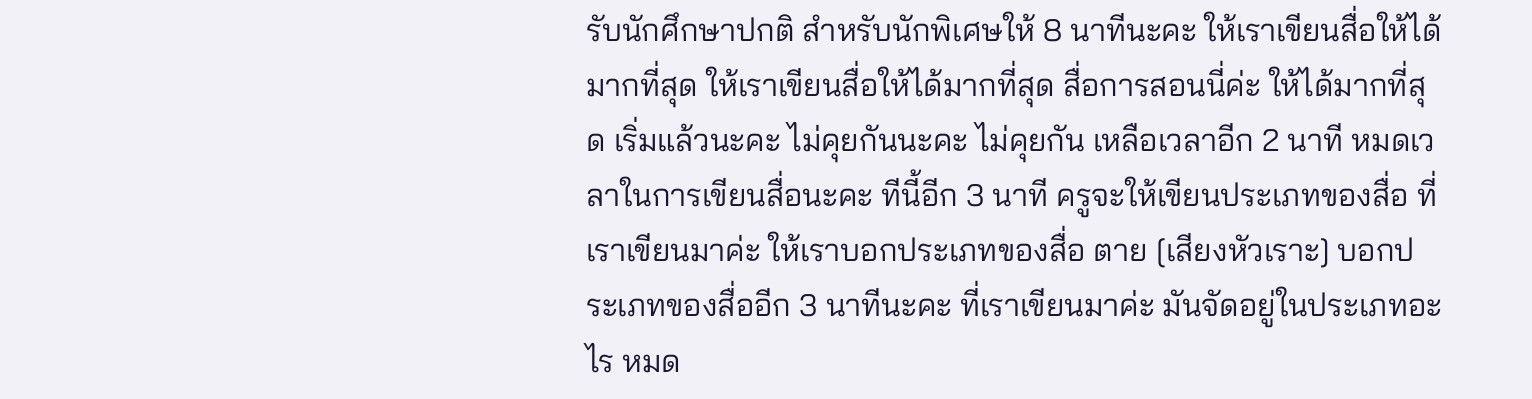รับนักศึกษาปกติ สำหรับนักพิเศษให้ 8 นาทีนะคะ ให้เราเขียนสื่อให้ได้มากที่สุด ให้เราเขียนสื่อให้ได้มากที่สุด สื่อการสอนนี่ค่ะ ให้ได้มากที่สุด เริ่มแล้วนะคะ ไม่คุยกันนะคะ ไม่คุยกัน เหลือเวลาอีก 2 นาที หมดเวลาในการเขียนสื่อนะคะ ทีนี้อีก 3 นาที ครูจะให้เขียนประเภทของสื่อ ที่เราเขียนมาค่ะ ให้เราบอกประเภทของสื่อ ตาย [เสียงหัวเราะ] บอกประเภทของสื่ออีก 3 นาทีนะคะ ที่เราเขียนมาค่ะ มันจัดอยู่ในประเภทอะไร หมด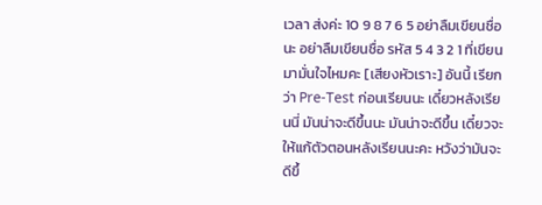เวลา ส่งค่ะ 10 9 8 7 6 5 อย่าลืมเขียนชื่อนะ อย่าลืมเขียนชื่อ รหัส 5 4 3 2 1 ที่เขียนมามั่นใจไหมคะ [เสียงหัวเราะ] อันนี้ เรียกว่า Pre-Test ก่อนเรียนนะ เดี๋ยวหลังเรียนนี่ มันน่าจะดีขึ้นนะ มันน่าจะดีขึ้น เดี๋ยวจะให้แก้ตัวตอนหลังเรียนนะคะ หวังว่ามันจะดีขึ้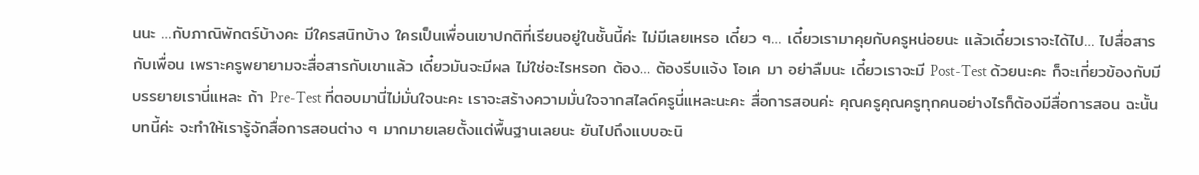นนะ …กับภาณิพักตร์บ้างคะ มีใครสนิทบ้าง ใครเป็นเพื่อนเขาปกติที่เรียนอยู่ในชั้นนี้ค่ะ ไม่มีเลยเหรอ เดี๋ยว ๆ… เดี๋ยวเรามาคุยกับครูหน่อยนะ แล้วเดี๋ยวเราจะได้ไป… ไปสื่อสารกับเพื่อน เพราะครูพยายามจะสื่อสารกับเขาแล้ว เดี๋ยวมันจะมีผล ไม่ใช่อะไรหรอก ต้อง… ต้องรีบแจ้ง โอเค มา อย่าลืมนะ เดี๋ยวเราจะมี Post-Test ด้วยนะคะ ก็จะเกี่ยวข้องกับมีบรรยายเรานี่แหละ ถ้า Pre-Test ที่ตอบมานี่ไม่มั่นใจนะคะ เราจะสร้างความมั่นใจจากสไลด์ครูนี่แหละนะคะ สื่อการสอนค่ะ คุณครูคุณครูทุกคนอย่างไรก็ต้องมีสื่อการสอน ฉะนั้นบทนี้ค่ะ จะทำให้เรารู้จักสื่อการสอนต่าง ๆ มากมายเลยตั้งแต่พื้นฐานเลยนะ ยันไปถึงแบบอะนิ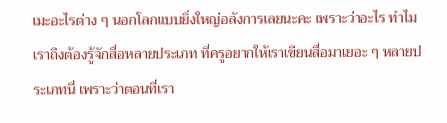เมะอะไรต่าง ๆ นอกโลกแบบยิ่งใหญ่อลังการเลยนะคะ เพราะว่าอะไร ทำไมเราถึงต้องรู้จักสื่อหลายประเภท ที่ครูอยากให้เราเขียนสื่อมาเยอะ ๆ หลายประเภทนี่ เพราะว่าตอนที่เรา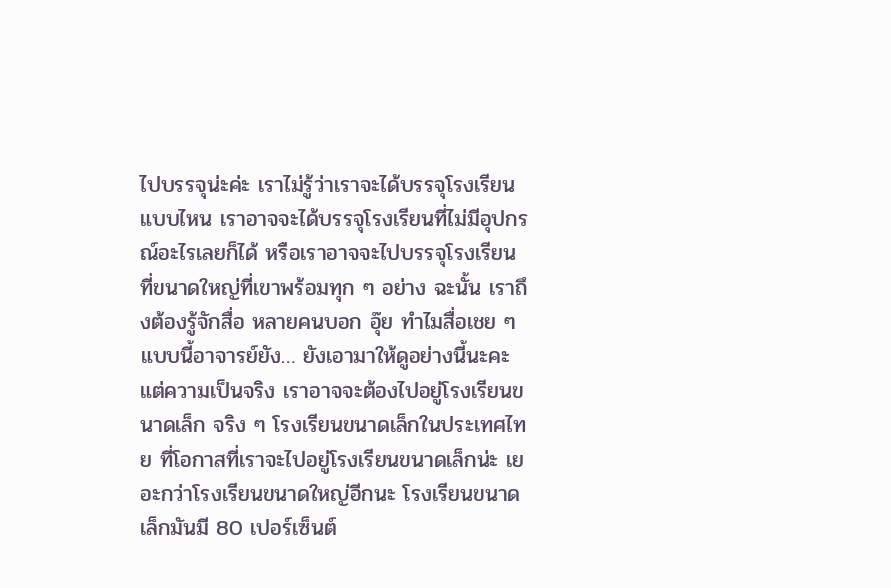ไปบรรจุน่ะค่ะ เราไม่รู้ว่าเราจะได้บรรจุโรงเรียนแบบไหน เราอาจจะได้บรรจุโรงเรียนที่ไม่มีอุปกรณ์อะไรเลยก็ได้ หรือเราอาจจะไปบรรจุโรงเรียนที่ขนาดใหญ่ที่เขาพร้อมทุก ๆ อย่าง ฉะนั้น เราถึงต้องรู้จักสื่อ หลายคนบอก อุ๊ย ทำไมสื่อเชย ๆ แบบนี้อาจารย์ยัง… ยังเอามาให้ดูอย่างนี้นะคะ แต่ความเป็นจริง เราอาจจะต้องไปอยู่โรงเรียนขนาดเล็ก จริง ๆ โรงเรียนขนาดเล็กในประเทศไทย ที่โอกาสที่เราจะไปอยู่โรงเรียนขนาดเล็กน่ะ เยอะกว่าโรงเรียนขนาดใหญ่อีกนะ โรงเรียนขนาดเล็กมันมี 80 เปอร์เซ็นต์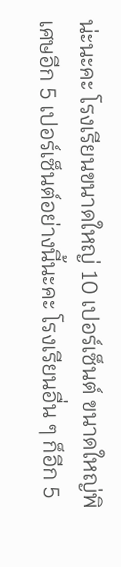น่ะนะคะ โรงเรียนขนาดใหญ่ 10 เปอร์เซ็นต์ ขนาดใหญ่พิเศษอีก 5 เปอร์เซ็นต์อย่างนี้นะคะ โรงเรียนอื่น ๆ ก็อีก 5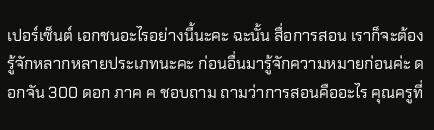เปอร์เซ็นต์ เอกชนอะไรอย่างนี้นะคะ ฉะนั้น สื่อการสอน เราก็จะต้องรู้จักหลากหลายประเภทนะคะ ก่อนอื่นมารู้จักความหมายก่อนค่ะ ดอกจัน 300 ดอก ภาค ค ชอบถาม ถามว่าการสอนคืออะไร คุณครูที่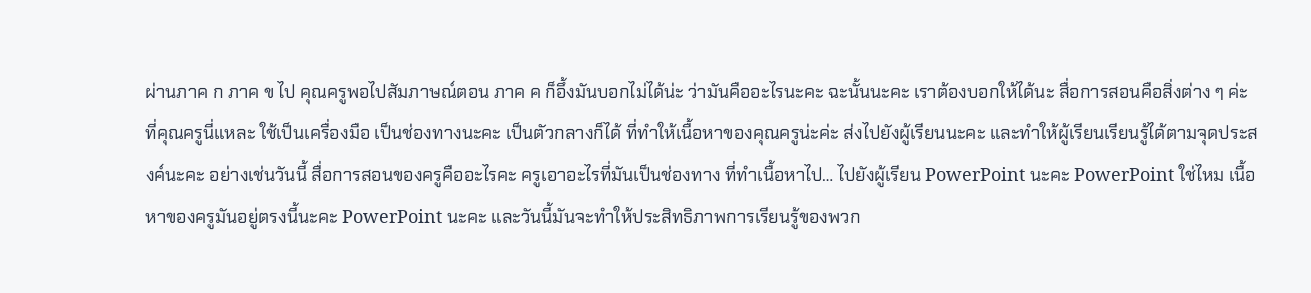ผ่านภาค ก ภาค ข ไป คุณครูพอไปสัมภาษณ์ตอน ภาค ค ก็อึ้งมันบอกไม่ได้น่ะ ว่ามันคืออะไรนะคะ ฉะนั้นนะคะ เราต้องบอกให้ได้นะ สื่อการสอนคือสิ่งต่าง ๆ ค่ะ ที่คุณครูนี่แหละ ใช้เป็นเครื่องมือ เป็นช่องทางนะคะ เป็นตัวกลางก็ได้ ที่ทำให้เนื้อหาของคุณครูน่ะค่ะ ส่งไปยังผู้เรียนนะคะ และทำให้ผู้เรียนเรียนรู้ได้ตามจุดประสงค์นะคะ อย่างเช่นวันนี้ สื่อการสอนของครูคืออะไรคะ ครูเอาอะไรที่มันเป็นช่องทาง ที่ทำเนื้อหาไป… ไปยังผู้เรียน PowerPoint นะคะ PowerPoint ใช่ไหม เนื้อหาของครูมันอยู่ตรงนี้นะคะ PowerPoint นะคะ และวันนี้มันจะทำให้ประสิทธิภาพการเรียนรู้ของพวก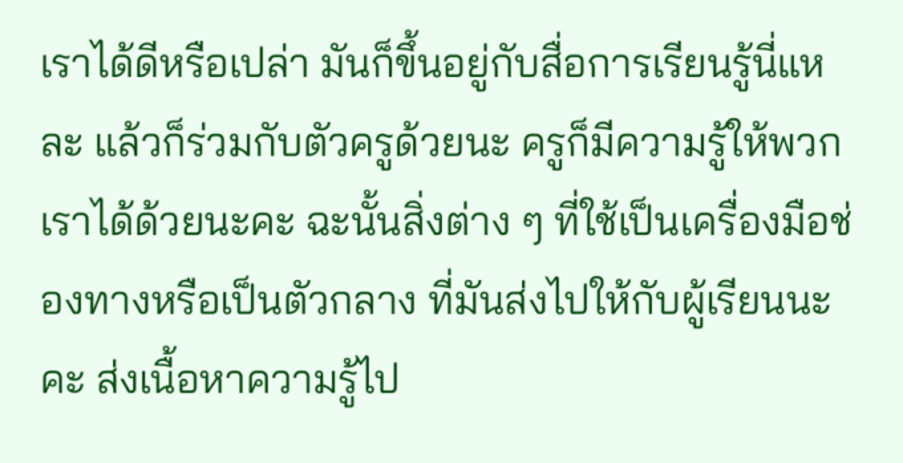เราได้ดีหรือเปล่า มันก็ขึ้นอยู่กับสื่อการเรียนรู้นี่แหละ แล้วก็ร่วมกับตัวครูด้วยนะ ครูก็มีความรู้ให้พวกเราได้ด้วยนะคะ ฉะนั้นสิ่งต่าง ๆ ที่ใช้เป็นเครื่องมือช่องทางหรือเป็นตัวกลาง ที่มันส่งไปให้กับผู้เรียนนะคะ ส่งเนื้อหาความรู้ไป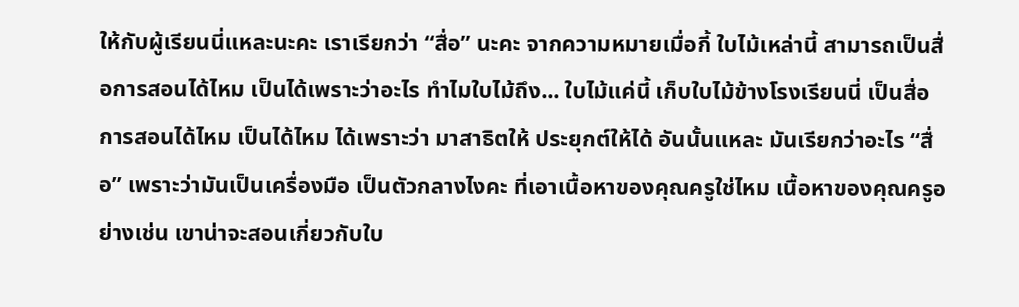ให้กับผู้เรียนนี่แหละนะคะ เราเรียกว่า “สื่อ” นะคะ จากความหมายเมื่อกี้ ใบไม้เหล่านี้ สามารถเป็นสื่อการสอนได้ไหม เป็นได้เพราะว่าอะไร ทำไมใบไม้ถึง... ใบไม้แค่นี้ เก็บใบไม้ข้างโรงเรียนนี่ เป็นสื่อการสอนได้ไหม เป็นได้ไหม ได้เพราะว่า มาสาธิตให้ ประยุกต์ให้ได้ อันนั้นแหละ มันเรียกว่าอะไร “สื่อ” เพราะว่ามันเป็นเครื่องมือ เป็นตัวกลางไงคะ ที่เอาเนื้อหาของคุณครูใช่ไหม เนื้อหาของคุณครูอย่างเช่น เขาน่าจะสอนเกี่ยวกับใบ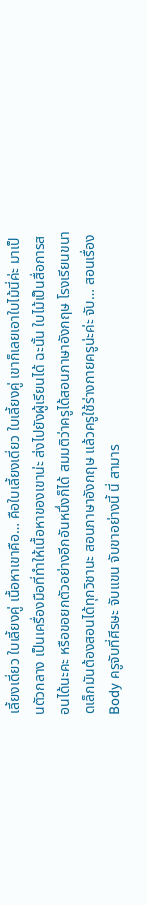เลี้ยงเดี่ยว ใบเลี้ยงคู่ เนื้อหาเขาคือ… คือใบเลี้ยงเดี่ยว ใบเลี้ยงคู่ เขาก็เลยเอาใบไม้นี่ค่ะ มาเป็นตัวกลาง เป็นเครื่องมือที่ทำให้เนื้อหาของเขาน่ะ ส่งไปยังผู้เรียนได้ ฉะนั้น ใบไม้เป็นสื่อการสอนได้นะคะ หรือขอยกตัวอย่างอีกอันหนึ่งก็ได้ สมมติว่าครูได้สอนภาษาอังกฤษ โรงเรียนขนาดเล็กมันต้องสอนได้ทุกวิชานะ สอนภาษาอังกฤษ แล้วครูใช้ร่างกายครูน่ะค่ะ จับ… สอนเรื่อง Body ครูจับที่ศีรษะ จับแขน จับขาอย่างนี้ นี่ สามาร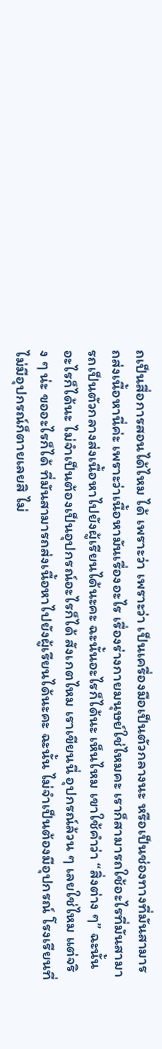ถเป็นสื่อการสอนได้ไหม ได้ เพราะว่า เพราะว่า เป็นเครื่องมือเป็นตัวกลางนะ หรือเป็นช่องทางที่มันสามารถส่งเนื้อหานี่ค่ะ เพราะว่าเนื้อหามันเรื่องอะไร เรื่องร่างกายมนุษย์ใช่ไหมคะ เราก็สามารถใช้อะไรที่มันสามารถเป็นตัวกลางส่งเนื้อหาไปยังผู้เรียนได้นะคะ ฉะนั้นอะไรก็ได้นะ เห็นไหม เขาใช้คำว่า “สิ่งต่าง ๆ” ฉะนั้นอะไรก็ได้นะ ไม่จำเป็นต้องเป็นอุปกรณ์อะไรก็ได้ สังเกตไหม เราเขียนนี่ อุปกรณ์ล้วน ๆ เลยใช่ไหม แต่จริง ๆ น่ะ ขออะไรก็ได้ ที่มันสามารถส่งเนื้อหาไปยังผู้เรียนได้นะคะ ฉะนั้น ไม่จำเป็นต้องมีอุปกรณ์ โรงเรียนที่ไม่มีอุปกรณ์ก็ตายเลยสิ ไม่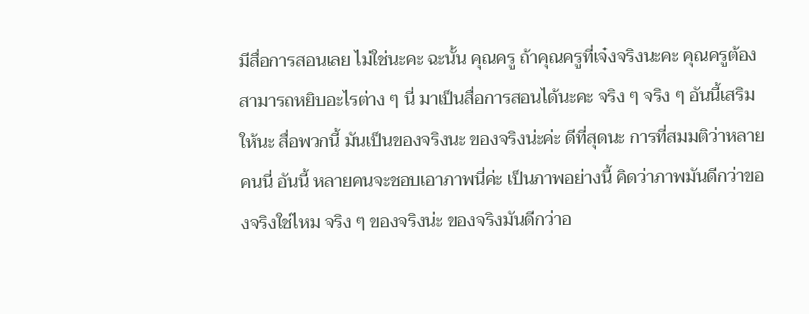มีสื่อการสอนเลย ไม่ใช่นะคะ ฉะนั้น คุณครู ถ้าคุณครูที่เจ๋งจริงนะคะ คุณครูต้องสามารถหยิบอะไรต่าง ๆ นี่ มาเป็นสื่อการสอนได้นะคะ จริง ๆ จริง ๆ อันนี้เสริมให้นะ สื่อพวกนี้ มันเป็นของจริงนะ ของจริงน่ะค่ะ ดีที่สุดนะ การที่สมมติว่าหลายคนนี่ อันนี้ หลายคนจะชอบเอาภาพนี่ค่ะ เป็นภาพอย่างนี้ คิดว่าภาพมันดีกว่าของจริงใช่ไหม จริง ๆ ของจริงน่ะ ของจริงมันดีกว่าอ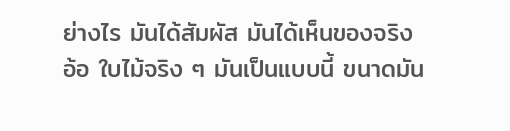ย่างไร มันได้สัมผัส มันได้เห็นของจริง อ้อ ใบไม้จริง ๆ มันเป็นแบบนี้ ขนาดมัน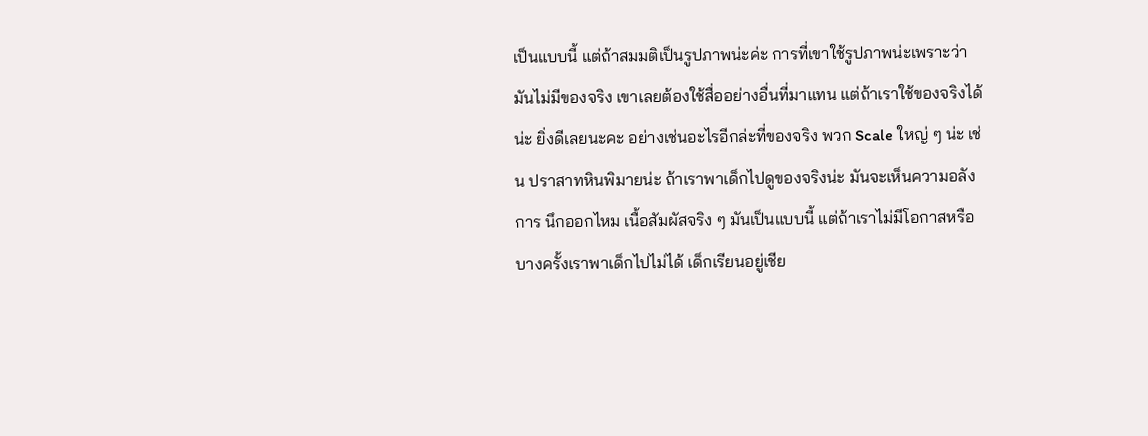เป็นแบบนี้ แต่ถ้าสมมติเป็นรูปภาพน่ะค่ะ การที่เขาใช้รูปภาพน่ะเพราะว่ามันไม่มีของจริง เขาเลยต้องใช้สื่ออย่างอื่นที่มาแทน แต่ถ้าเราใช้ของจริงได้น่ะ ยิ่งดีเลยนะคะ อย่างเช่นอะไรอีกล่ะที่ของจริง พวก Scale ใหญ่ ๆ น่ะ เช่น ปราสาทหินพิมายน่ะ ถ้าเราพาเด็กไปดูของจริงน่ะ มันจะเห็นความอลังการ นึกออกไหม เนื้อสัมผัสจริง ๆ มันเป็นแบบนี้ แต่ถ้าเราไม่มีโอกาสหรือบางครั้งเราพาเด็กไปไม่ได้ เด็กเรียนอยู่เชีย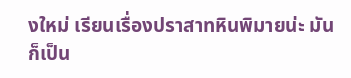งใหม่ เรียนเรื่องปราสาทหินพิมายน่ะ มันก็เป็น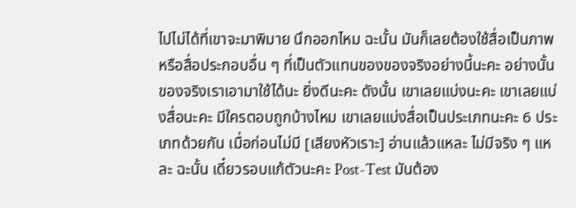ไปไม่ได้ที่เขาจะมาพิมาย นึกออกไหม ฉะนั้น มันก็เลยต้องใช้สื่อเป็นภาพหรือสื่อประกอบอื่น ๆ ที่เป็นตัวแทนของของจริงอย่างนี้นะคะ อย่างนั้นของจริงเราเอามาใช้ได้นะ ยิ่งดีนะคะ ดังนั้น เขาเลยแบ่งนะคะ เขาเลยแบ่งสื่อนะคะ มีใครตอบถูกบ้างไหม เขาเลยแบ่งสื่อเป็นประเภทนะคะ 6 ประเภทด้วยกัน เมื่อก่อนไม่มี [เสียงหัวเราะ] อ่านแล้วแหละ ไม่มีจริง ๆ แหละ ฉะนั้น เดี๋ยวรอบแก้ตัวนะคะ Post-Test มันต้อง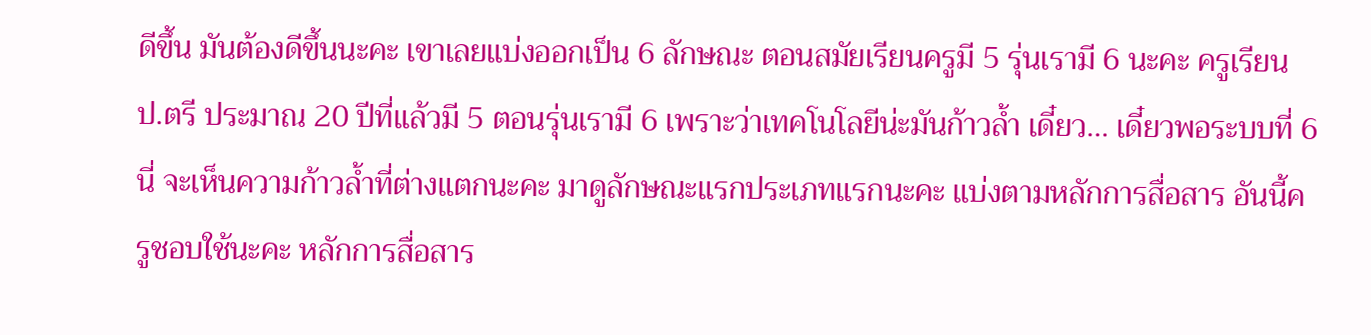ดีขึ้น มันต้องดีขึ้นนะคะ เขาเลยแบ่งออกเป็น 6 ลักษณะ ตอนสมัยเรียนครูมี 5 รุ่นเรามี 6 นะคะ ครูเรียน ป.ตรี ประมาณ 20 ปีที่แล้วมี 5 ตอนรุ่นเรามี 6 เพราะว่าเทคโนโลยีน่ะมันก้าวล้ำ เดี๋ยว… เดี๋ยวพอระบบที่ 6 นี่ จะเห็นความก้าวล้ำที่ต่างแตกนะคะ มาดูลักษณะแรกประเภทแรกนะคะ แบ่งตามหลักการสื่อสาร อันนี้ครูชอบใช้นะคะ หลักการสื่อสาร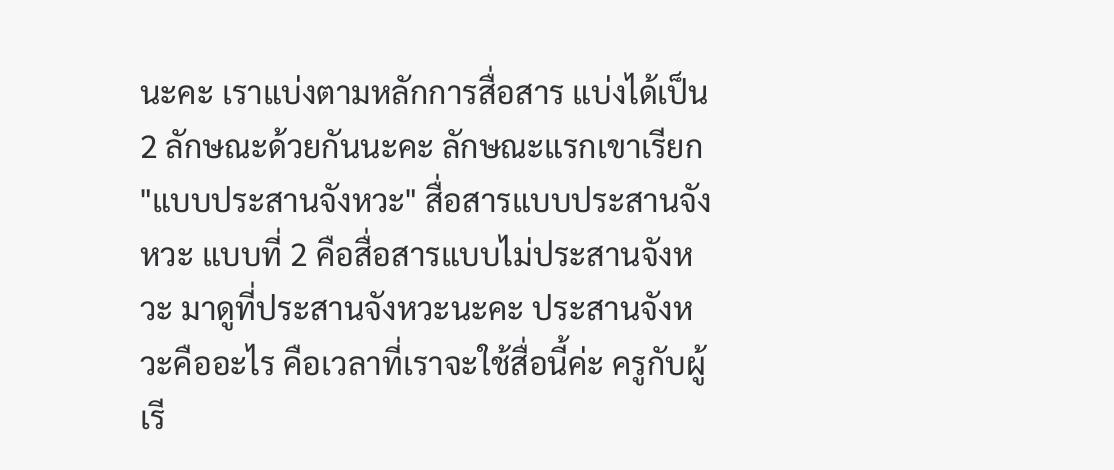นะคะ เราแบ่งตามหลักการสื่อสาร แบ่งได้เป็น 2 ลักษณะด้วยกันนะคะ ลักษณะแรกเขาเรียก "แบบประสานจังหวะ" สื่อสารแบบประสานจังหวะ แบบที่ 2 คือสื่อสารแบบไม่ประสานจังหวะ มาดูที่ประสานจังหวะนะคะ ประสานจังหวะคืออะไร คือเวลาที่เราจะใช้สื่อนี้ค่ะ ครูกับผู้เรี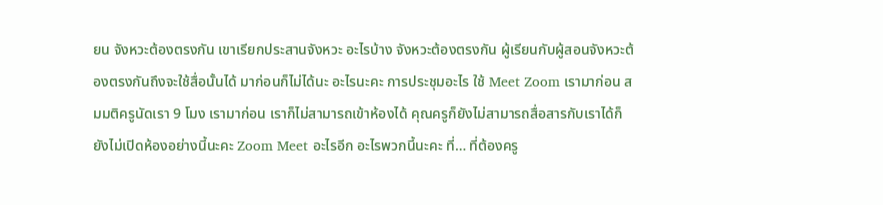ยน จังหวะต้องตรงกัน เขาเรียกประสานจังหวะ อะไรบ้าง จังหวะต้องตรงกัน ผู้เรียนกับผู้สอนจังหวะต้องตรงกันถึงจะใช้สื่อนั้นได้ มาก่อนก็ไม่ได้นะ อะไรนะคะ การประชุมอะไร ใช้ Meet Zoom เรามาก่อน สมมติครูนัดเรา 9 โมง เรามาก่อน เราก็ไม่สามารถเข้าห้องได้ คุณครูก็ยังไม่สามารถสื่อสารกับเราได้ก็ยังไม่เปิดห้องอย่างนี้นะคะ Zoom Meet อะไรอีก อะไรพวกนี้นะคะ ที่… ที่ต้องครู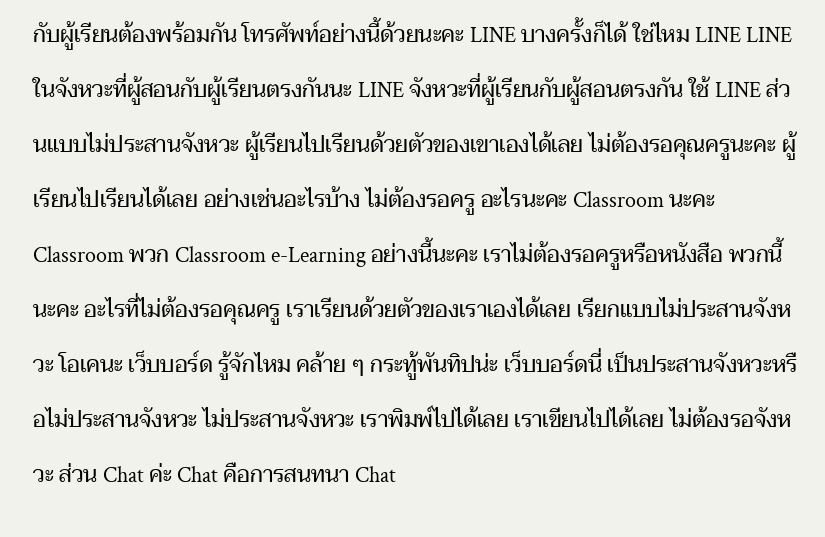กับผู้เรียนต้องพร้อมกัน โทรศัพท์อย่างนี้ด้วยนะคะ LINE บางครั้งก็ได้ ใช่ไหม LINE LINE ในจังหวะที่ผู้สอนกับผู้เรียนตรงกันนะ LINE จังหวะที่ผู้เรียนกับผู้สอนตรงกัน ใช้ LINE ส่วนแบบไม่ประสานจังหวะ ผู้เรียนไปเรียนด้วยตัวของเขาเองได้เลย ไม่ต้องรอคุณครูนะคะ ผู้เรียนไปเรียนได้เลย อย่างเช่นอะไรบ้าง ไม่ต้องรอครู อะไรนะคะ Classroom นะคะ Classroom พวก Classroom e-Learning อย่างนี้นะคะ เราไม่ต้องรอครูหรือหนังสือ พวกนี้นะคะ อะไรที่ไม่ต้องรอคุณครู เราเรียนด้วยตัวของเราเองได้เลย เรียกแบบไม่ประสานจังหวะ โอเคนะ เว็บบอร์ด รู้จักไหม คล้าย ๆ กระทู้พันทิปน่ะ เว็บบอร์ดนี่ เป็นประสานจังหวะหรือไม่ประสานจังหวะ ไม่ประสานจังหวะ เราพิมพ์ไปได้เลย เราเขียนไปได้เลย ไม่ต้องรอจังหวะ ส่วน Chat ค่ะ Chat คือการสนทนา Chat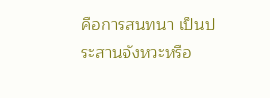คือการสนทนา เป็นประสานจังหวะหรือ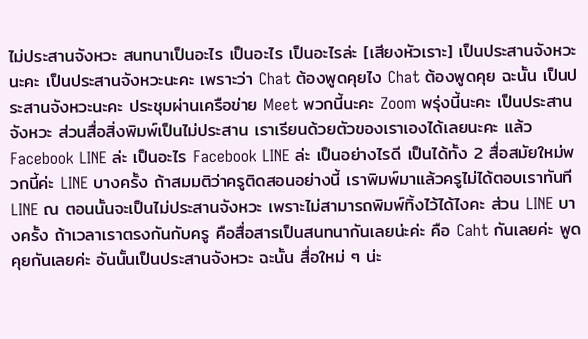ไม่ประสานจังหวะ สนทนาเป็นอะไร เป็นอะไร เป็นอะไรล่ะ [เสียงหัวเราะ] เป็นประสานจังหวะนะคะ เป็นประสานจังหวะนะคะ เพราะว่า Chat ต้องพูดคุยไง Chat ต้องพูดคุย ฉะนั้น เป็นประสานจังหวะนะคะ ประชุมผ่านเครือข่าย Meet พวกนี้นะคะ Zoom พรุ่งนี้นะคะ เป็นประสานจังหวะ ส่วนสื่อสิ่งพิมพ์เป็นไม่ประสาน เราเรียนด้วยตัวของเราเองได้เลยนะคะ แล้ว Facebook LINE ล่ะ เป็นอะไร Facebook LINE ล่ะ เป็นอย่างไรดี เป็นได้ทั้ง 2 สื่อสมัยใหม่พวกนี้ค่ะ LINE บางครั้ง ถ้าสมมติว่าครูติดสอนอย่างนี้ เราพิมพ์มาแล้วครูไม่ได้ตอบเราทันที LINE ณ ตอนนั้นจะเป็นไม่ประสานจังหวะ เพราะไม่สามารถพิมพ์ทิ้งไว้ได้ไงคะ ส่วน LINE บางครั้ง ถ้าเวลาเราตรงกันกับครู คือสื่อสารเป็นสนทนากันเลยน่ะค่ะ คือ Caht กันเลยค่ะ พูดคุยกันเลยค่ะ อันนั้นเป็นประสานจังหวะ ฉะนั้น สื่อใหม่ ๆ น่ะ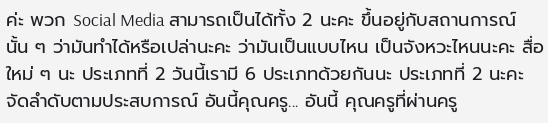ค่ะ พวก Social Media สามารถเป็นได้ทั้ง 2 นะคะ ขึ้นอยู่กับสถานการณ์นั้น ๆ ว่ามันทำได้หรือเปล่านะคะ ว่ามันเป็นแบบไหน เป็นจังหวะไหนนะคะ สื่อใหม่ ๆ นะ ประเภทที่ 2 วันนี้เรามี 6 ประเภทด้วยกันนะ ประเภทที่ 2 นะคะ จัดลำดับตามประสบการณ์ อันนี้คุณครู... อันนี้ คุณครูที่ผ่านครู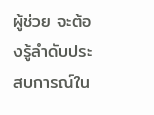ผู้ช่วย จะต้องรู้ลำดับประสบการณ์ใน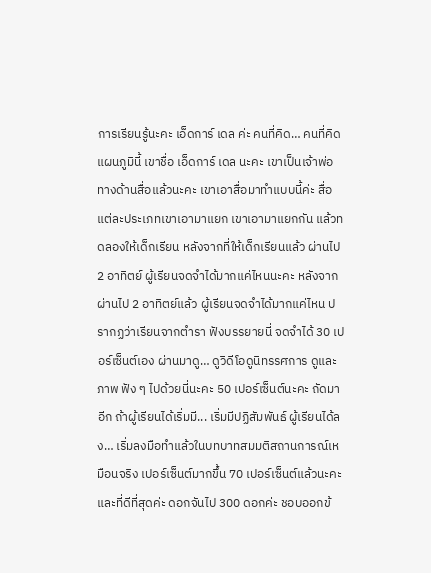การเรียนรู้นะคะ เอ็ดการ์ เดล ค่ะ คนที่คิด… คนที่คิดแผนภูมินี้ เขาชื่อ เอ็ดการ์ เดล นะคะ เขาเป็นเจ้าพ่อทางด้านสื่อแล้วนะคะ เขาเอาสื่อมาทำแบบนี้ค่ะ สื่อแต่ละประเภทเขาเอามาแยก เขาเอามาแยกกัน แล้วทดลองให้เด็กเรียน หลังจากที่ให้เด็กเรียนแล้ว ผ่านไป 2 อาทิตย์ ผู้เรียนจดจำได้มากแค่ไหนนะคะ หลังจากผ่านไป 2 อาทิตย์แล้ว ผู้เรียนจดจำได้มากแค่ไหน ปรากฏว่าเรียนจากตำรา ฟังบรรยายนี่ จดจำได้ 30 เปอร์เซ็นต์เอง ผ่านมาดู… ดูวิดีโอดูนิทรรศการ ดูและภาพ ฟัง ๆ ไปด้วยนี่นะคะ 50 เปอร์เซ็นต์นะคะ ถัดมาอีก ถ้าผู้เรียนได้เริ่มมี... เริ่มมีปฏิสัมพันธ์ ผู้เรียนได้ลง… เริ่มลงมือทำแล้วในบทบาทสมมติสถานการณ์เหมือนจริง เปอร์เซ็นต์มากขึ้น 70 เปอร์เซ็นต์แล้วนะคะ และที่ดีที่สุดค่ะ ดอกจันไป 300 ดอกค่ะ ชอบออกข้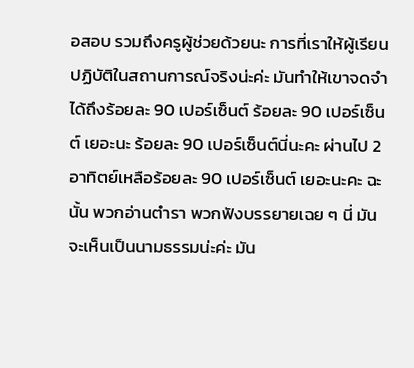อสอบ รวมถึงครูผู้ช่วยด้วยนะ การที่เราให้ผู้เรียนปฏิบัติในสถานการณ์จริงน่ะค่ะ มันทำให้เขาจดจำได้ถึงร้อยละ 90 เปอร์เซ็นต์ ร้อยละ 90 เปอร์เซ็นต์ เยอะนะ ร้อยละ 90 เปอร์เซ็นต์นี่นะคะ ผ่านไป 2 อาทิตย์เหลือร้อยละ 90 เปอร์เซ็นต์ เยอะนะคะ ฉะนั้น พวกอ่านตำรา พวกฟังบรรยายเฉย ๆ นี่ มันจะเห็นเป็นนามธรรมน่ะค่ะ มัน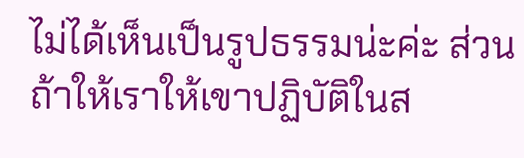ไม่ได้เห็นเป็นรูปธรรมน่ะค่ะ ส่วนถ้าให้เราให้เขาปฏิบัติในส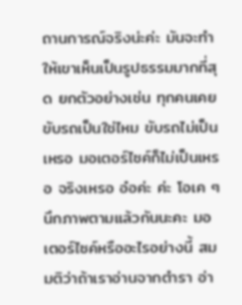ถานการณ์จริงน่ะค่ะ มันจะทำให้เขาเห็นเป็นรูปธรรมมากที่สุด ยกตัวอย่างเช่น ทุกคนเคยขับรถเป็นใช่ไหม ขับรถไม่เป็นเหรอ มอเตอร์ไซค์ก็ไม่เป็นเหรอ จริงเหรอ อ๋อค่ะ ค่ะ โอเค ๆ นึกภาพตามแล้วกันนะคะ มอเตอร์ไซค์หรืออะไรอย่างนี้ สมมติว่าถ้าเราอ่านจากตำรา อ่า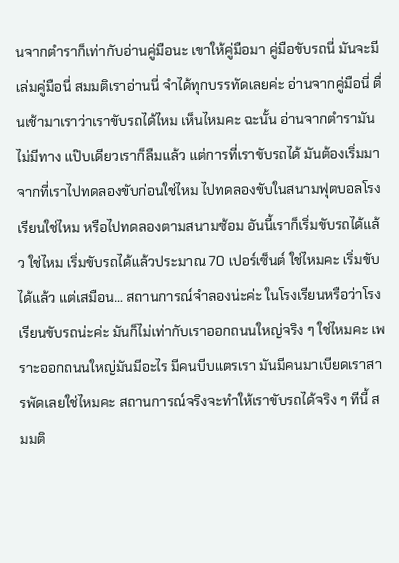นจากตำราก็เท่ากับอ่านคู่มือนะ เขาให้คู่มือมา คู่มือขับรถนี่ มันจะมีเล่มคู่มือนี่ สมมติเราอ่านนี่ จำได้ทุกบรรทัดเลยค่ะ อ่านจากคู่มือนี่ ตื่นเช้ามาเราว่าเราขับรถได้ไหม เห็นไหมคะ ฉะนั้น อ่านจากตำรามันไม่มีทาง แป๊บเดียวเราก็ลืมแล้ว แต่การที่เราขับรถได้ มันต้องเริ่มมาจากที่เราไปทดลองขับก่อนใช่ไหม ไปทดลองขับในสนามฟุตบอลโรงเรียนใช่ไหม หรือไปทดลองตามสนามซ้อม อันนี้เราก็เริ่มขับรถได้แล้ว ใช่ไหม เริ่มขับรถได้แล้วประมาณ 70 เปอร์เซ็นต์ ใช่ไหมคะ เริ่มขับได้แล้ว แต่เสมือน… สถานการณ์จำลองน่ะค่ะ ในโรงเรียนหรือว่าโรงเรียนขับรถน่ะค่ะ มันก็ไม่เท่ากับเราออกถนนใหญ่จริง ๆ ใช่ไหมคะ เพราะออกถนนใหญ่มันมีอะไร มีคนบีบแตรเรา มันมีคนมาเบียดเราสารพัดเลยใช่ไหมคะ สถานการณ์จริงจะทำให้เราขับรถได้จริง ๆ ทีนี้ สมมติ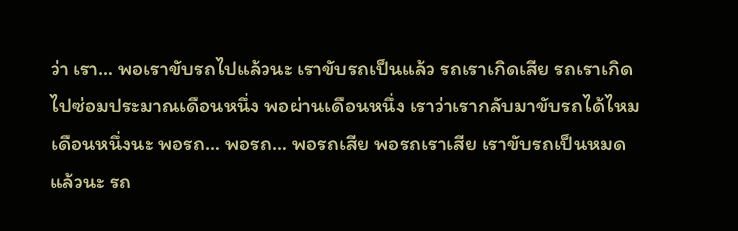ว่า เรา… พอเราขับรถไปแล้วนะ เราขับรถเป็นแล้ว รถเราเกิดเสีย รถเราเกิดไปซ่อมประมาณเดือนหนึ่ง พอผ่านเดือนหนึ่ง เราว่าเรากลับมาขับรถได้ไหม เดือนหนึ่งนะ พอรถ… พอรถ… พอรถเสีย พอรถเราเสีย เราขับรถเป็นหมดแล้วนะ รถ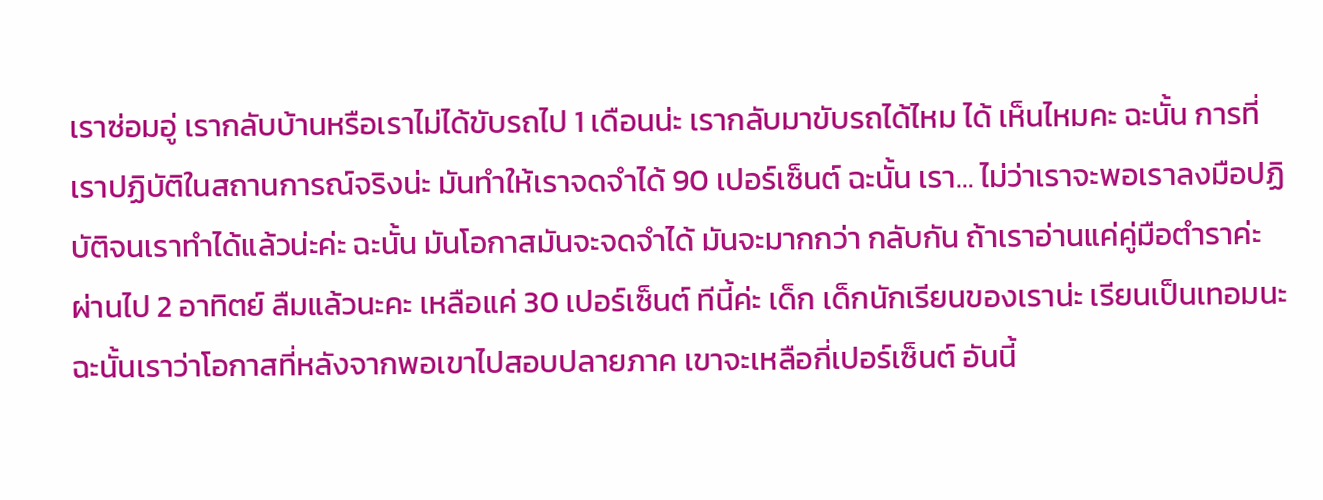เราซ่อมอู่ เรากลับบ้านหรือเราไม่ได้ขับรถไป 1 เดือนน่ะ เรากลับมาขับรถได้ไหม ได้ เห็นไหมคะ ฉะนั้น การที่เราปฏิบัติในสถานการณ์จริงน่ะ มันทำให้เราจดจำได้ 90 เปอร์เซ็นต์ ฉะนั้น เรา… ไม่ว่าเราจะพอเราลงมือปฏิบัติจนเราทำได้แล้วน่ะค่ะ ฉะนั้น มันโอกาสมันจะจดจำได้ มันจะมากกว่า กลับกัน ถ้าเราอ่านแค่คู่มือตำราค่ะ ผ่านไป 2 อาทิตย์ ลืมแล้วนะคะ เหลือแค่ 30 เปอร์เซ็นต์ ทีนี้ค่ะ เด็ก เด็กนักเรียนของเราน่ะ เรียนเป็นเทอมนะ ฉะนั้นเราว่าโอกาสที่หลังจากพอเขาไปสอบปลายภาค เขาจะเหลือกี่เปอร์เซ็นต์ อันนี้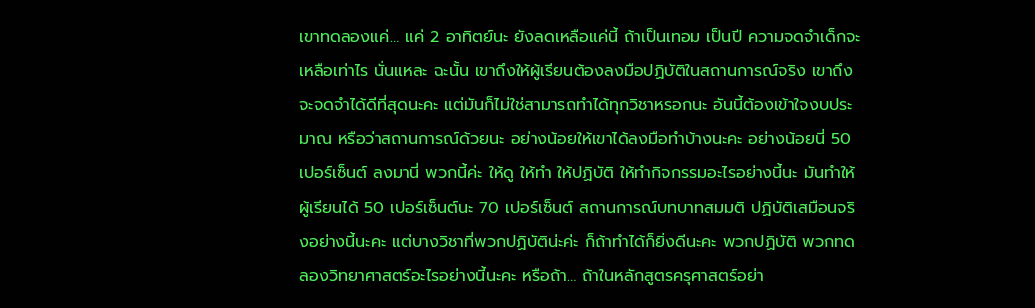เขาทดลองแค่… แค่ 2 อาทิตย์นะ ยังลดเหลือแค่นี้ ถ้าเป็นเทอม เป็นปี ความจดจำเด็กจะเหลือเท่าไร นั่นแหละ ฉะนั้น เขาถึงให้ผู้เรียนต้องลงมือปฏิบัติในสถานการณ์จริง เขาถึงจะจดจำได้ดีที่สุดนะคะ แต่มันก็ไม่ใช่สามารถทำได้ทุกวิชาหรอกนะ อันนี้ต้องเข้าใจงบประมาณ หรือว่าสถานการณ์ด้วยนะ อย่างน้อยให้เขาได้ลงมือทำบ้างนะคะ อย่างน้อยนี่ 50 เปอร์เซ็นต์ ลงมานี่ พวกนี้ค่ะ ให้ดู ให้ทำ ให้ปฏิบัติ ให้ทำกิจกรรมอะไรอย่างนี้นะ มันทำให้ผู้เรียนได้ 50 เปอร์เซ็นต์นะ 70 เปอร์เซ็นต์ สถานการณ์บทบาทสมมติ ปฏิบัติเสมือนจริงอย่างนี้นะคะ แต่บางวิชาที่พวกปฏิบัติน่ะค่ะ ก็ถ้าทำได้ก็ยิ่งดีนะคะ พวกปฏิบัติ พวกทดลองวิทยาศาสตร์อะไรอย่างนี้นะคะ หรือถ้า… ถ้าในหลักสูตรครุศาสตร์อย่า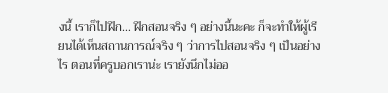งนี้ เราก็ไปฝึก… ฝึกสอนจริง ๆ อย่างนี้นะคะ ก็จะทำให้ผู้เรียนได้เห็นสถานการณ์จริง ๆ ว่าการไปสอนจริง ๆ เป็นอย่างไร ตอนที่ครูบอกเราน่ะ เรายังนึกไม่ออ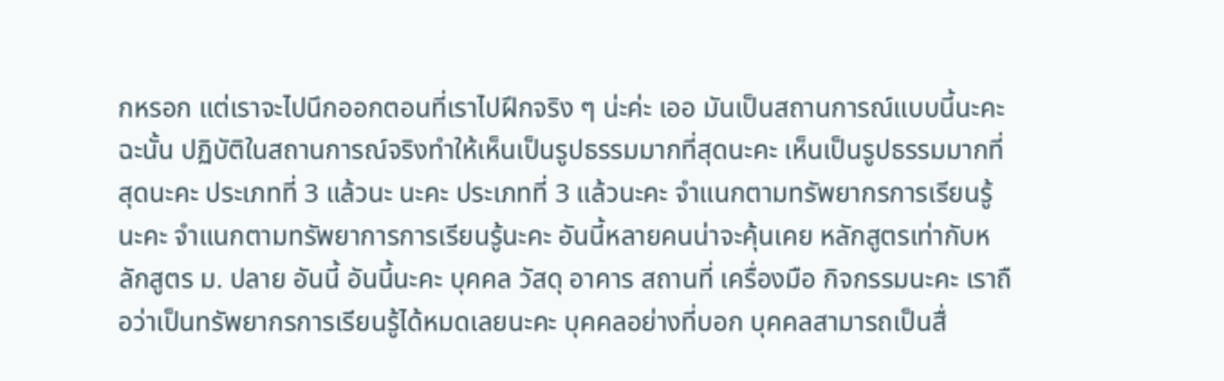กหรอก แต่เราจะไปนึกออกตอนที่เราไปฝึกจริง ๆ น่ะค่ะ เออ มันเป็นสถานการณ์แบบนี้นะคะ ฉะนั้น ปฏิบัติในสถานการณ์จริงทำให้เห็นเป็นรูปธรรมมากที่สุดนะคะ เห็นเป็นรูปธรรมมากที่สุดนะคะ ประเภทที่ 3 แล้วนะ นะคะ ประเภทที่ 3 แล้วนะคะ จำแนกตามทรัพยากรการเรียนรู้นะคะ จำแนกตามทรัพยาการการเรียนรู้นะคะ อันนี้หลายคนน่าจะคุ้นเคย หลักสูตรเท่ากับหลักสูตร ม. ปลาย อันนี้ อันนี้นะคะ บุคคล วัสดุ อาคาร สถานที่ เครื่องมือ กิจกรรมนะคะ เราถือว่าเป็นทรัพยากรการเรียนรู้ได้หมดเลยนะคะ บุคคลอย่างที่บอก บุคคลสามารถเป็นสื่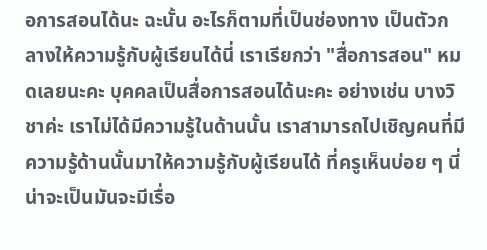อการสอนได้นะ ฉะนั้น อะไรก็ตามที่เป็นช่องทาง เป็นตัวกลางให้ความรู้กับผู้เรียนได้นี่ เราเรียกว่า "สื่อการสอน" หมดเลยนะคะ บุคคลเป็นสื่อการสอนได้นะคะ อย่างเช่น บางวิชาค่ะ เราไม่ได้มีความรู้ในด้านนั้น เราสามารถไปเชิญคนที่มีความรู้ด้านนั้นมาให้ความรู้กับผู้เรียนได้ ที่ครูเห็นบ่อย ๆ นี่น่าจะเป็นมันจะมีเรื่อ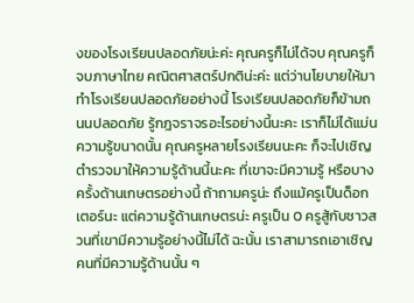งของโรงเรียนปลอดภัยน่ะค่ะ คุณครูก็ไม่ได้จบ คุณครูก็จบภาษาไทย คณิตศาสตร์ปกติน่ะค่ะ แต่ว่านโยบายให้มาทำโรงเรียนปลอดภัยอย่างนี้ โรงเรียนปลอดภัยก็ข้ามถนนปลอดภัย รู้กฎจราจรอะไรอย่างนี้นะคะ เราก็ไม่ได้แม่นความรู้ขนาดนั้น คุณครูหลายโรงเรียนนะคะ ก็จะไปเชิญตำรวจมาให้ความรู้ด้านนี้นะคะ ที่เขาจะมีความรู้ หรือบางครั้งด้านเกษตรอย่างนี้ ถ้าถามครูน่ะ ถึงแม้ครูเป็นด็อกเตอร์นะ แต่ความรู้ด้านเกษตรน่ะ ครูเป็น 0 ครูสู้กับชาวสวนที่เขามีความรู้อย่างนี้ไม่ได้ ฉะนั้น เราสามารถเอาเชิญคนที่มีความรู้ด้านนั้น ๆ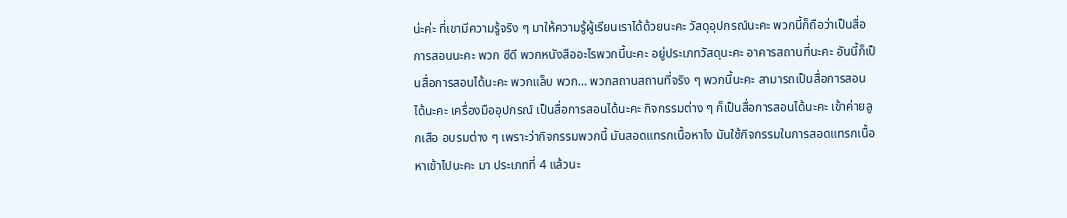น่ะค่ะ ที่เขามีความรู้จริง ๆ มาให้ความรู้ผู้เรียนเราได้ด้วยนะคะ วัสดุอุปกรณ์นะคะ พวกนี้ก็ถือว่าเป็นสื่อการสอนนะคะ พวก ซีดี พวกหนังสืออะไรพวกนี้นะคะ อยู่ประเภทวัสดุนะคะ อาคารสถานที่นะคะ อันนี้ก็เป็นสื่อการสอนได้นะคะ พวกแล็บ พวก… พวกสถานสถานที่จริง ๆ พวกนี้นะคะ สามารถเป็นสื่อการสอนได้นะคะ เครื่องมืออุปกรณ์ เป็นสื่อการสอนได้นะคะ กิจกรรมต่าง ๆ ก็เป็นสื่อการสอนได้นะคะ เข้าค่ายลูกเสือ อบรมต่าง ๆ เพราะว่ากิจกรรมพวกนี้ มันสอดแทรกเนื้อหาไง มันใช้กิจกรรมในการสอดแทรกเนื้อหาเข้าไปนะคะ มา ประเภทที่ 4 แล้วนะ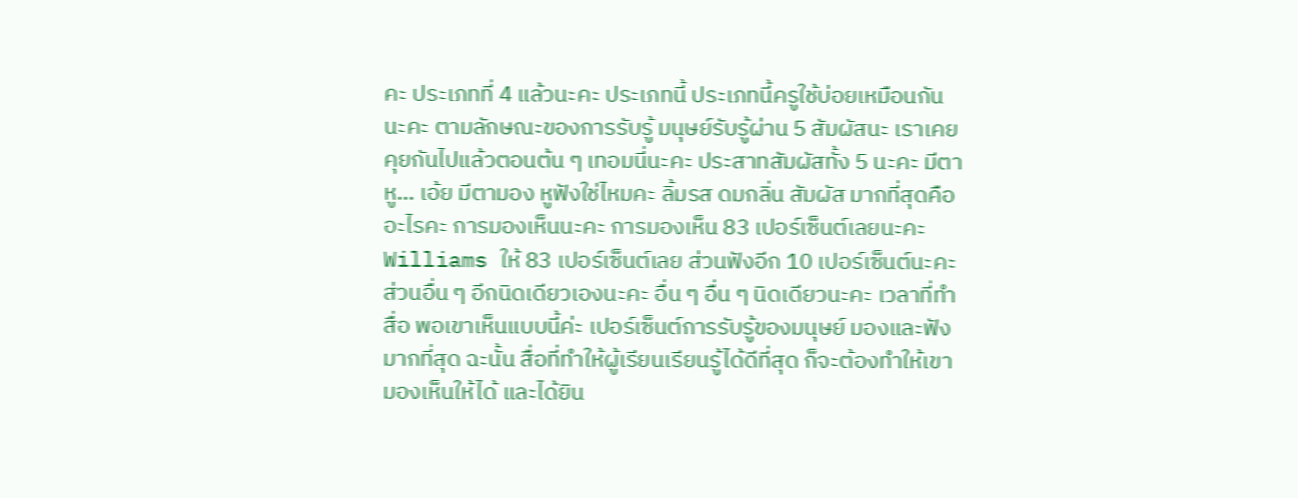คะ ประเภทที่ 4 แล้วนะคะ ประเภทนี้ ประเภทนี้ครูใช้บ่อยเหมือนกันนะคะ ตามลักษณะของการรับรู้ มนุษย์รับรู้ผ่าน 5 สัมผัสนะ เราเคยคุยกันไปแล้วตอนต้น ๆ เทอมนี่นะคะ ประสาทสัมผัสทั้ง 5 นะคะ มีตา หู… เอ้ย มีตามอง หูฟังใช่ไหมคะ ลิ้มรส ดมกลิ่น สัมผัส มากที่สุดคืออะไรคะ การมองเห็นนะคะ การมองเห็น 83 เปอร์เซ็นต์เลยนะคะ Williams ให้ 83 เปอร์เซ็นต์เลย ส่วนฟังอีก 10 เปอร์เซ็นต์นะคะ ส่วนอื่น ๆ อีกนิดเดียวเองนะคะ อื่น ๆ อื่น ๆ นิดเดียวนะคะ เวลาที่ทำสื่อ พอเขาเห็นแบบนี้ค่ะ เปอร์เซ็นต์การรับรู้ของมนุษย์ มองและฟังมากที่สุด ฉะนั้น สื่อที่ทำให้ผู้เรียนเรียนรู้ได้ดีที่สุด ก็จะต้องทำให้เขามองเห็นให้ได้ และได้ยิน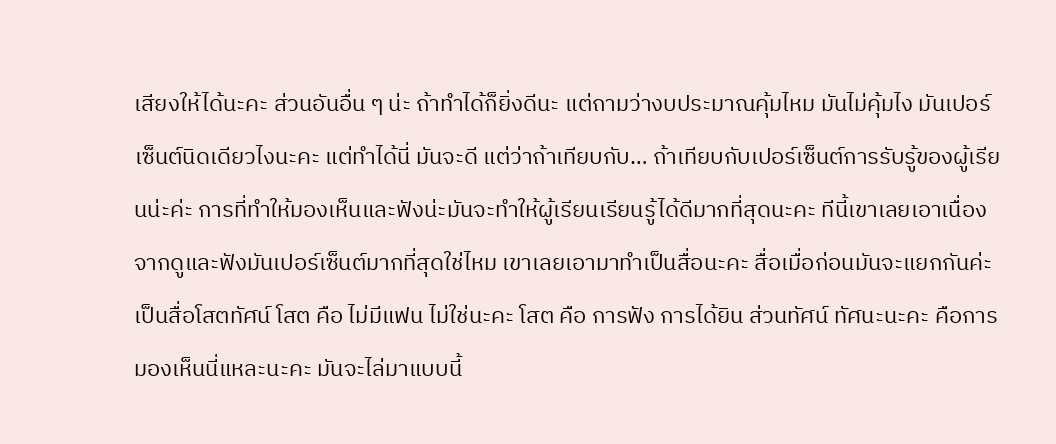เสียงให้ได้นะคะ ส่วนอันอื่น ๆ น่ะ ถ้าทำได้ก็ยิ่งดีนะ แต่ถามว่างบประมาณคุ้มไหม มันไม่คุ้มไง มันเปอร์เซ็นต์นิดเดียวไงนะคะ แต่ทำได้นี่ มันจะดี แต่ว่าถ้าเทียบกับ… ถ้าเทียบกับเปอร์เซ็นต์การรับรู้ของผู้เรียนน่ะค่ะ การที่ทำให้มองเห็นและฟังน่ะมันจะทำให้ผู้เรียนเรียนรู้ได้ดีมากที่สุดนะคะ ทีนี้เขาเลยเอาเนื่องจากดูและฟังมันเปอร์เซ็นต์มากที่สุดใช่ไหม เขาเลยเอามาทำเป็นสื่อนะคะ สื่อเมื่อก่อนมันจะแยกกันค่ะ เป็นสื่อโสตทัศน์ โสต คือ ไม่มีแฟน ไม่ใช่นะคะ โสต คือ การฟัง การได้ยิน ส่วนทัศน์ ทัศนะนะคะ คือการมองเห็นนี่แหละนะคะ มันจะไล่มาแบบนี้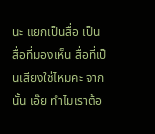นะ แยกเป็นสื่อ เป็นสื่อที่มองเห็น สื่อที่เป็นเสียงใช่ไหมคะ จากนั้น เอ๊ย ทำไมเราต้อ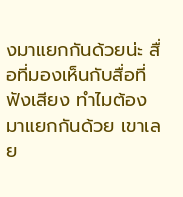งมาแยกกันด้วยน่ะ สื่อที่มองเห็นกับสื่อที่ฟังเสียง ทำไมต้องมาแยกกันด้วย เขาเลย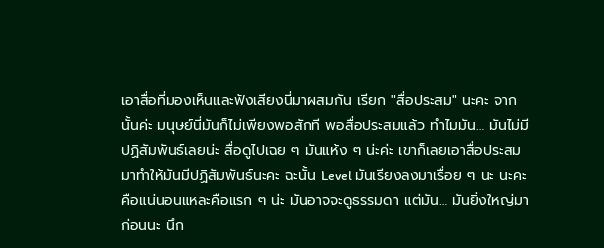เอาสื่อที่มองเห็นและฟังเสียงนี่มาผสมกัน เรียก "สื่อประสม" นะคะ จากนั้นค่ะ มนุษย์นี่มันก็ไม่เพียงพอสักที พอสื่อประสมแล้ว ทำไมมัน… มันไม่มีปฏิสัมพันธ์เลยน่ะ สื่อดูไปเฉย ๆ มันแห้ง ๆ น่ะค่ะ เขาก็เลยเอาสื่อประสมมาทำให้มันมีปฏิสัมพันธ์นะคะ ฉะนั้น Level มันเรียงลงมาเรื่อย ๆ นะ นะคะ คือแน่นอนแหละคือแรก ๆ น่ะ มันอาจจะดูธรรมดา แต่มัน… มันยิ่งใหญ่มาก่อนนะ นึก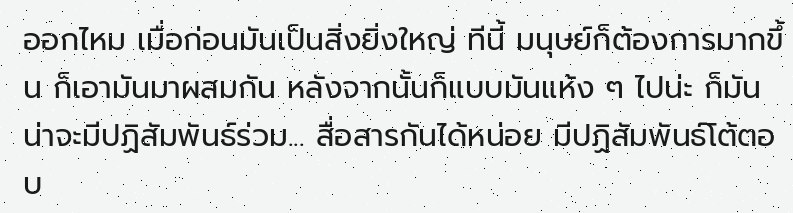ออกไหม เมื่อก่อนมันเป็นสิ่งยิ่งใหญ่ ทีนี้ มนุษย์ก็ต้องการมากขึ้น ก็เอามันมาผสมกัน หลังจากนั้นก็แบบมันแห้ง ๆ ไปน่ะ ก็มันน่าจะมีปฏิสัมพันธ์ร่วม... สื่อสารกันได้หน่อย มีปฏิสัมพันธ์โต้ตอบ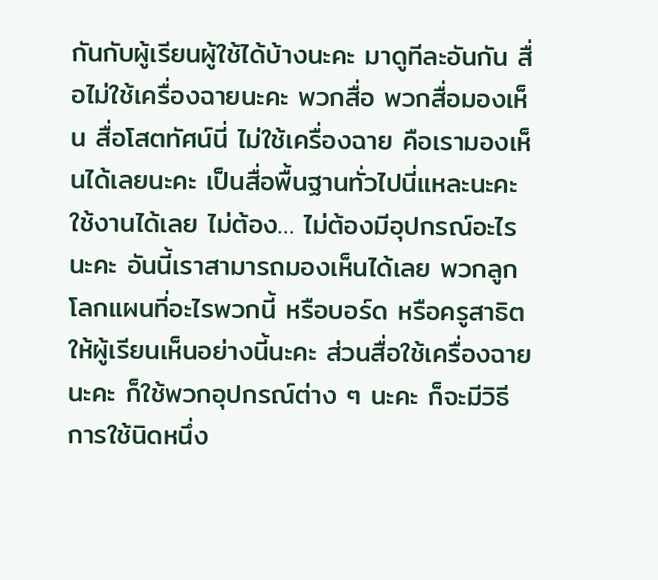กันกับผู้เรียนผู้ใช้ได้บ้างนะคะ มาดูทีละอันกัน สื่อไม่ใช้เครื่องฉายนะคะ พวกสื่อ พวกสื่อมองเห็น สื่อโสตทัศน์นี่ ไม่ใช้เครื่องฉาย คือเรามองเห็นได้เลยนะคะ เป็นสื่อพื้นฐานทั่วไปนี่แหละนะคะ ใช้งานได้เลย ไม่ต้อง… ไม่ต้องมีอุปกรณ์อะไรนะคะ อันนี้เราสามารถมองเห็นได้เลย พวกลูกโลกแผนที่อะไรพวกนี้ หรือบอร์ด หรือครูสาธิตให้ผู้เรียนเห็นอย่างนี้นะคะ ส่วนสื่อใช้เครื่องฉายนะคะ ก็ใช้พวกอุปกรณ์ต่าง ๆ นะคะ ก็จะมีวิธีการใช้นิดหนึ่ง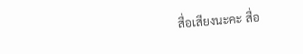สื่อเสียงนะคะ สื่อ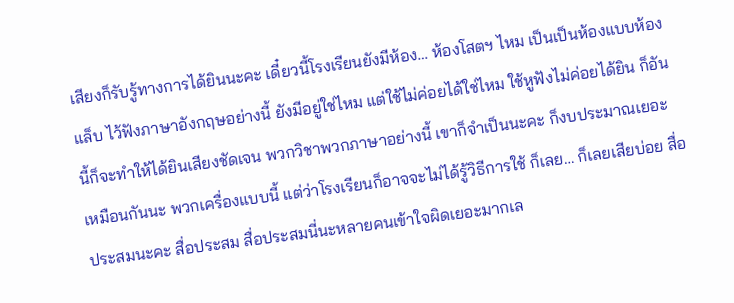เสียงก็รับรู้ทางการได้ยินนะคะ เดี๋ยวนี้โรงเรียนยังมีห้อง… ห้องโสตฯ ไหม เป็นเป็นห้องแบบห้องแล็บ ไว้ฟังภาษาอังกฤษอย่างนี้ ยังมีอยู่ใช่ไหม แต่ใช้ไม่ค่อยได้ใช่ไหม ใช้หูฟังไม่ค่อยได้ยิน ก็อันนี้ก็จะทำให้ได้ยินเสียงชัดเจน พวกวิชาพวกภาษาอย่างนี้ เขาก็จำเป็นนะคะ ก็งบประมาณเยอะเหมือนกันนะ พวกเครื่องแบบนี้ แต่ว่าโรงเรียนก็อาจจะไม่ได้รู้วิธีการใช้ ก็เลย… ก็เลยเสียบ่อย สื่อประสมนะคะ สื่อประสม สื่อประสมนี่นะหลายคนเข้าใจผิดเยอะมากเล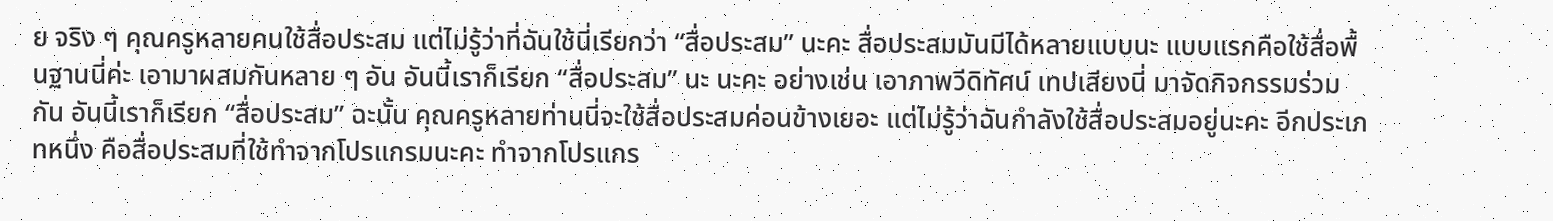ย จริง ๆ คุณครูหลายคนใช้สื่อประสม แต่ไม่รู้ว่าที่ฉันใช้นี่เรียกว่า “สื่อประสม” นะคะ สื่อประสมมันมีได้หลายแบบนะ แบบแรกคือใช้สื่อพื้นฐานนี่ค่ะ เอามาผสมกันหลาย ๆ อัน อันนี้เราก็เรียก “สื่อประสม” นะ นะคะ อย่างเช่น เอาภาพวีดิทัศน์ เทปเสียงนี่ มาจัดกิจกรรมร่วมกัน อันนี้เราก็เรียก “สื่อประสม” ฉะนั้น คุณครูหลายท่านนี่จะใช้สื่อประสมค่อนข้างเยอะ แต่ไม่รู้ว่าฉันกำลังใช้สื่อประสมอยู่นะคะ อีกประเภทหนึ่ง คือสื่อประสมที่ใช้ทำจากโปรแกรมนะคะ ทำจากโปรแกร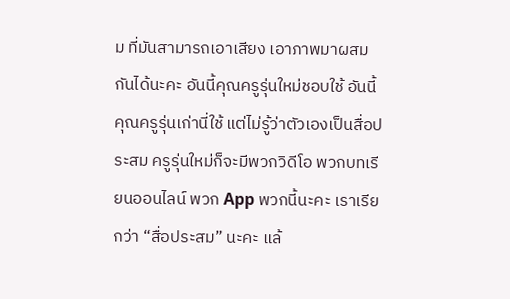ม ที่มันสามารถเอาเสียง เอาภาพมาผสมกันได้นะคะ อันนี้คุณครูรุ่นใหม่ชอบใช้ อันนี้คุณครูรุ่นเก่านี่ใช้ แต่ไม่รู้ว่าตัวเองเป็นสื่อประสม ครูรุ่นใหม่ก็จะมีพวกวิดีโอ พวกบทเรียนออนไลน์ พวก App พวกนี้นะคะ เราเรียกว่า “สื่อประสม” นะคะ แล้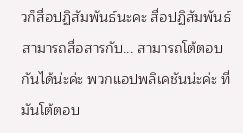วก็สื่อปฏิสัมพันธ์นะคะ สื่อปฏิสัมพันธ์ สามารถสื่อสารกับ... สามารถโต้ตอบกันได้น่ะค่ะ พวกแอปพลิเคชันน่ะค่ะ ที่มันโต้ตอบ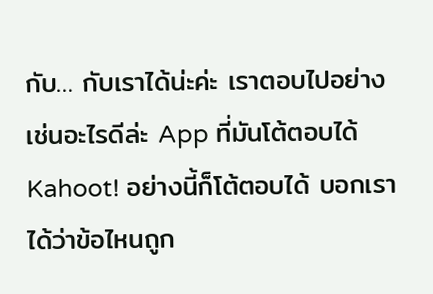กับ… กับเราได้น่ะค่ะ เราตอบไปอย่างเช่นอะไรดีล่ะ App ที่มันโต้ตอบได้ Kahoot! อย่างนี้ก็โต้ตอบได้ บอกเราได้ว่าข้อไหนถูก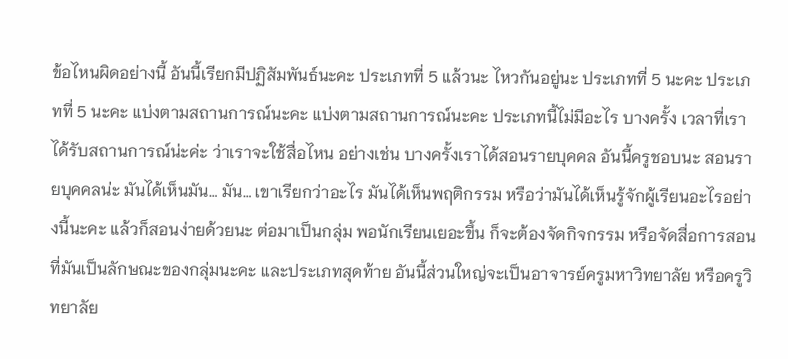ข้อไหนผิดอย่างนี้ อันนี้เรียกมีปฏิสัมพันธ์นะคะ ประเภทที่ 5 แล้วนะ ไหวกันอยู่นะ ประเภทที่ 5 นะคะ ประเภทที่ 5 นะคะ แบ่งตามสถานการณ์นะคะ แบ่งตามสถานการณ์นะคะ ประเภทนี้ไม่มีอะไร บางครั้ง เวลาที่เราได้รับสถานการณ์น่ะค่ะ ว่าเราจะใช้สื่อไหน อย่างเช่น บางครั้งเราได้สอนรายบุคคล อันนี้ครูชอบนะ สอนรายบุคคลน่ะ มันได้เห็นมัน… มัน… เขาเรียกว่าอะไร มันได้เห็นพฤติกรรม หรือว่ามันได้เห็นรู้จักผู้เรียนอะไรอย่างนี้นะคะ แล้วก็สอนง่ายด้วยนะ ต่อมาเป็นกลุ่ม พอนักเรียนเยอะขึ้น ก็จะต้องจัดกิจกรรม หรือจัดสื่อการสอนที่มันเป็นลักษณะของกลุ่มนะคะ และประเภทสุดท้าย อันนี้ส่วนใหญ่จะเป็นอาจารย์ครูมหาวิทยาลัย หรือครูวิทยาลัย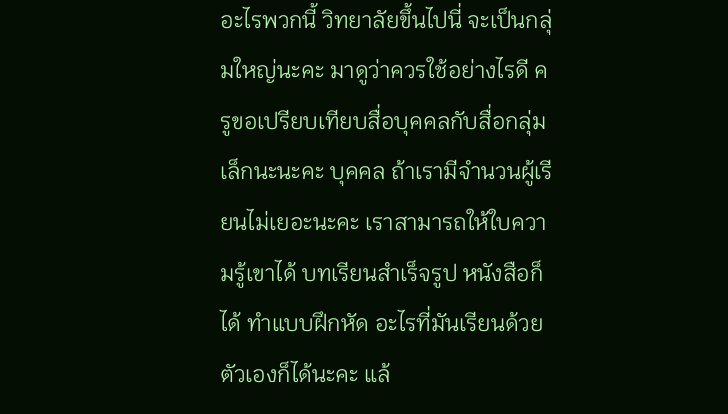อะไรพวกนี้ วิทยาลัยขึ้นไปนี่ จะเป็นกลุ่มใหญ่นะคะ มาดูว่าควรใช้อย่างไรดี ครูขอเปรียบเทียบสื่อบุคคลกับสื่อกลุ่มเล็กนะนะคะ บุคคล ถ้าเรามีจำนวนผู้เรียนไม่เยอะนะคะ เราสามารถให้ใบความรู้เขาได้ บทเรียนสำเร็จรูป หนังสือก็ได้ ทำแบบฝึกหัด อะไรที่มันเรียนด้วยตัวเองก็ได้นะคะ แล้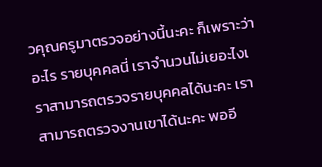วคุณครูมาตรวจอย่างนี้นะคะ ก็เพราะว่าอะไร รายบุคคลนี่ เราจำนวนไม่เยอะไงเ ราสามารถตรวจรายบุคคลได้นะคะ เราสามารถตรวจงานเขาได้นะคะ พออี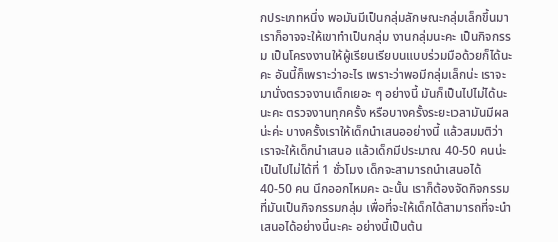กประเภทหนึ่ง พอมันมีเป็นกลุ่มลักษณะกลุ่มเล็กขึ้นมา เราก็อาจจะให้เขาทำเป็นกลุ่ม งานกลุ่มนะคะ เป็นกิจกรรม เป็นโครงงานให้ผู้เรียนเรียบนแบบร่วมมือด้วยก็ได้นะคะ อันนี้ก็เพราะว่าอะไร เพราะว่าพอมีกลุ่มเล็กน่ะ เราจะมานั่งตรวจงานเด็กเยอะ ๆ อย่างนี้ มันก็เป็นไปไม่ได้นะ นะคะ ตรวจงานทุกครั้ง หรือบางครั้งระยะเวลามันมีผลน่ะค่ะ บางครั้งเราให้เด็กนำเสนออย่างนี้ แล้วสมมติว่าเราจะให้เด็กนำเสนอ แล้วเด็กมีประมาณ 40-50 คนน่ะ เป็นไปไม่ได้ที่ 1 ชั่วโมง เด็กจะสามารถนำเสนอได้ 40-50 คน นึกออกไหมคะ ฉะนั้น เราก็ต้องจัดกิจกรรมที่มันเป็นกิจกรรมกลุ่ม เพื่อที่จะให้เด็กได้สามารถที่จะนำเสนอได้อย่างนี้นะคะ อย่างนี้เป็นต้น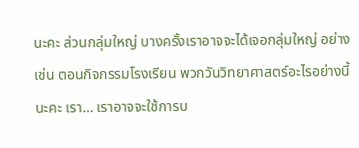นะคะ ส่วนกลุ่มใหญ่ บางครั้งเราอาจจะได้เจอกลุ่มใหญ่ อย่างเช่น ตอนกิจกรรมโรงเรียน พวกวันวิทยาศาสตร์อะไรอย่างนี้นะคะ เรา… เราอาจจะใช้การบ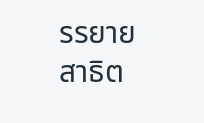รรยาย สาธิต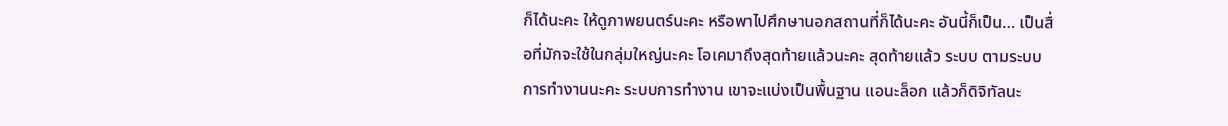ก็ได้นะคะ ให้ดูภาพยนตร์นะคะ หรือพาไปศึกษานอกสถานที่ก็ได้นะคะ อันนี้ก็เป็น… เป็นสื่อที่มักจะใช้ในกลุ่มใหญ่นะคะ โอเคมาถึงสุดท้ายแล้วนะคะ สุดท้ายแล้ว ระบบ ตามระบบการทำงานนะคะ ระบบการทำงาน เขาจะแบ่งเป็นพื้นฐาน แอนะล็อก แล้วก็ดิจิทัลนะ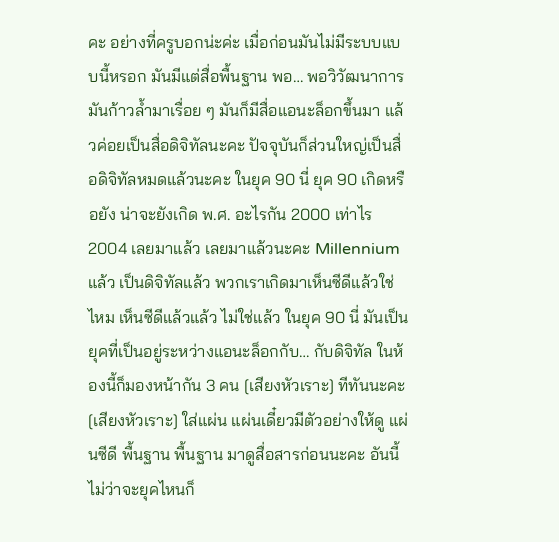คะ อย่างที่ครูบอกน่ะค่ะ เมื่อก่อนมันไม่มีระบบแบบนี้หรอก มันมีแต่สื่อพื้นฐาน พอ… พอวิวัฒนาการมันก้าวล้ำมาเรื่อย ๆ มันก็มีสื่อแอนะล็อกขึ้นมา แล้วค่อยเป็นสื่อดิจิทัลนะคะ ปัจจุบันก็ส่วนใหญ่เป็นสื่อดิจิทัลหมดแล้วนะคะ ในยุค 90 นี่ ยุค 90 เกิดหรือยัง น่าจะยังเกิด พ.ศ. อะไรกัน 2000 เท่าไร 2004 เลยมาแล้ว เลยมาแล้วนะคะ Millennium แล้ว เป็นดิจิทัลแล้ว พวกเราเกิดมาเห็นซีดีแล้วใช่ไหม เห็นซีดีแล้วแล้ว ไม่ใช่แล้ว ในยุค 90 นี่ มันเป็นยุคที่เป็นอยู่ระหว่างแอนะล็อกกับ… กับดิจิทัล ในห้องนี้ก็มองหน้ากัน 3 คน [เสียงหัวเราะ] ทีทันนะคะ [เสียงหัวเราะ] ใส่แผ่น แผ่นเดี๋ยวมีตัวอย่างให้ดู แผ่นซีดี พื้นฐาน พื้นฐาน มาดูสื่อสารก่อนนะคะ อันนี้ไม่ว่าจะยุคไหนก็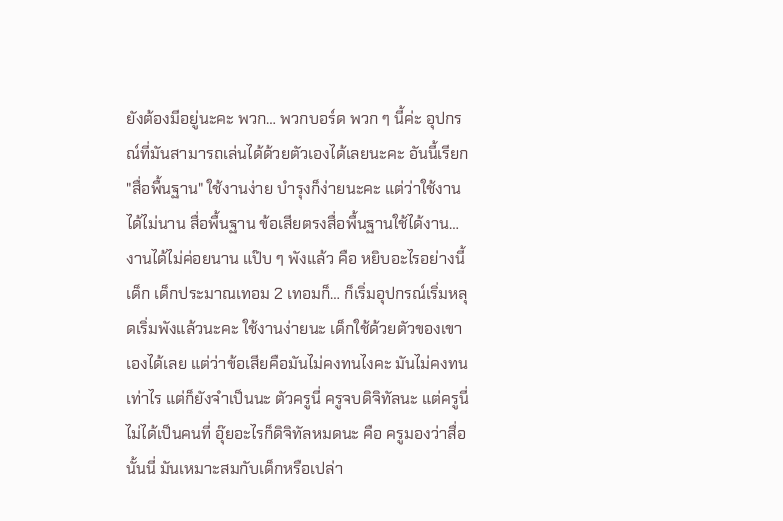ยังต้องมีอยู่นะคะ พวก… พวกบอร์ด พวก ๆ นี้ค่ะ อุปกรณ์ที่มันสามารถเล่นได้ด้วยตัวเองได้เลยนะคะ อันนี้เรียก "สื่อพื้นฐาน" ใช้งานง่าย บำรุงก็ง่ายนะคะ แต่ว่าใช้งานได้ไม่นาน สื่อพื้นฐาน ข้อเสียตรงสื่อพื้นฐานใช้ได้งาน… งานได้ไม่ค่อยนาน แป๊บ ๆ พังแล้ว คือ หยิบอะไรอย่างนี้ เด็ก เด็กประมาณเทอม 2 เทอมก็… ก็เริ่มอุปกรณ์เริ่มหลุดเริ่มพังแล้วนะคะ ใช้งานง่ายนะ เด็กใช้ด้วยตัวของเขาเองได้เลย แต่ว่าข้อเสียคือมันไม่คงทนไงคะ มันไม่คงทนเท่าไร แต่ก็ยังจำเป็นนะ ตัวครูนี่ ครูจบดิจิทัลนะ แต่ครูนี่ ไม่ได้เป็นคนที่ อุ๊ยอะไรก็ดิจิทัลหมดนะ คือ ครูมองว่าสื่อนั้นนี่ มันเหมาะสมกับเด็กหรือเปล่า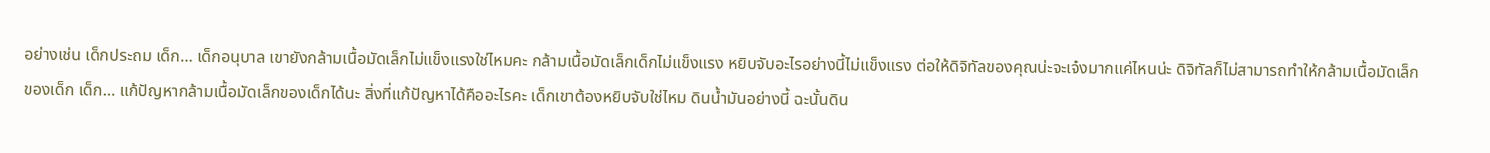อย่างเช่น เด็กประถม เด็ก… เด็กอนุบาล เขายังกล้ามเนื้อมัดเล็กไม่แข็งแรงใช่ไหมคะ กล้ามเนื้อมัดเล็กเด็กไม่แข็งแรง หยิบจับอะไรอย่างนี้ไม่แข็งแรง ต่อให้ดิจิทัลของคุณน่ะจะเจ๋งมากแค่ไหนน่ะ ดิจิทัลก็ไม่สามารถทำให้กล้ามเนื้อมัดเล็กของเด็ก เด็ก… แก้ปัญหากล้ามเนื้อมัดเล็กของเด็กได้นะ สิ่งที่แก้ปัญหาได้คืออะไรคะ เด็กเขาต้องหยิบจับใช่ไหม ดินน้ำมันอย่างนี้ ฉะนั้นดิน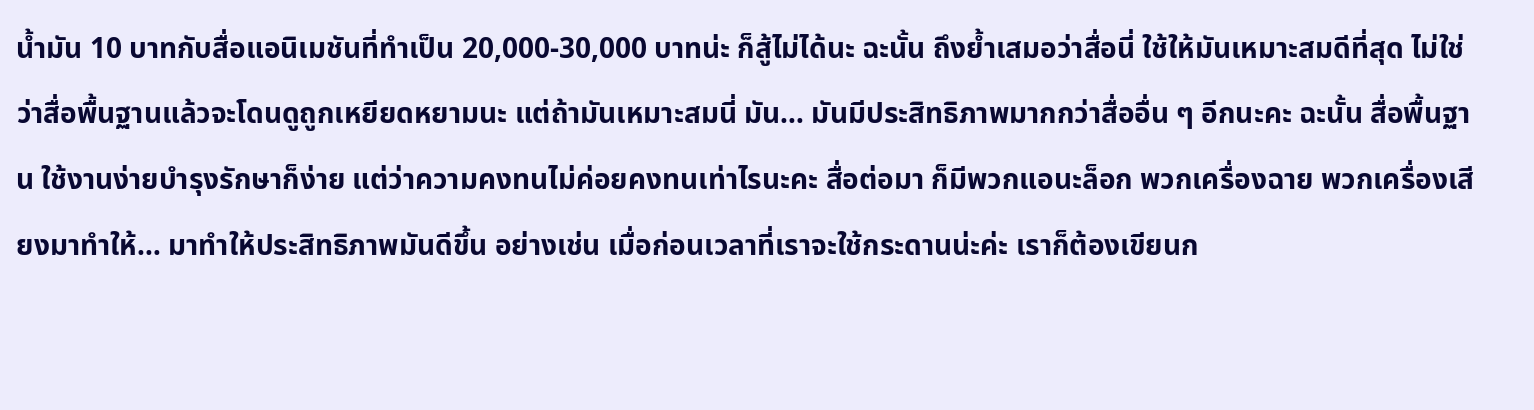น้ำมัน 10 บาทกับสื่อแอนิเมชันที่ทำเป็น 20,000-30,000 บาทน่ะ ก็สู้ไม่ได้นะ ฉะนั้น ถึงย้ำเสมอว่าสื่อนี่ ใช้ให้มันเหมาะสมดีที่สุด ไม่ใช่ว่าสื่อพื้นฐานแล้วจะโดนดูถูกเหยียดหยามนะ แต่ถ้ามันเหมาะสมนี่ มัน… มันมีประสิทธิภาพมากกว่าสื่ออื่น ๆ อีกนะคะ ฉะนั้น สื่อพื้นฐาน ใช้งานง่ายบำรุงรักษาก็ง่าย แต่ว่าความคงทนไม่ค่อยคงทนเท่าไรนะคะ สื่อต่อมา ก็มีพวกแอนะล็อก พวกเครื่องฉาย พวกเครื่องเสียงมาทำให้… มาทำให้ประสิทธิภาพมันดีขึ้น อย่างเช่น เมื่อก่อนเวลาที่เราจะใช้กระดานน่ะค่ะ เราก็ต้องเขียนก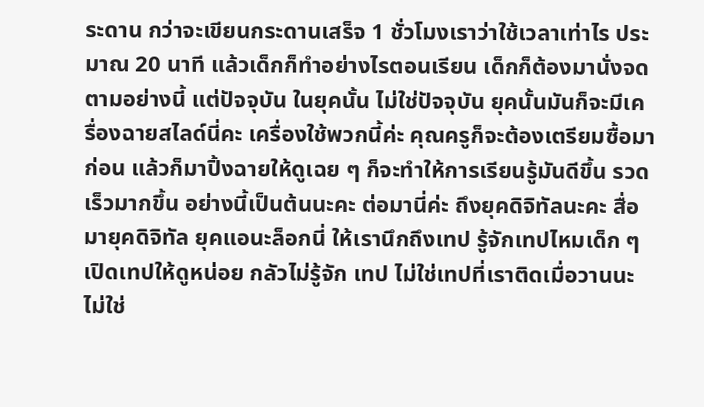ระดาน กว่าจะเขียนกระดานเสร็จ 1 ชั่วโมงเราว่าใช้เวลาเท่าไร ประมาณ 20 นาที แล้วเด็กก็ทำอย่างไรตอนเรียน เด็กก็ต้องมานั่งจดตามอย่างนี้ แต่ปัจจุบัน ในยุคนั้น ไม่ใช่ปัจจุบัน ยุคนั้นมันก็จะมีเครื่องฉายสไลด์นี่คะ เครื่องใช้พวกนี้ค่ะ คุณครูก็จะต้องเตรียมซื้อมาก่อน แล้วก็มาปิ้งฉายให้ดูเฉย ๆ ก็จะทำให้การเรียนรู้มันดีขึ้น รวดเร็วมากขึ้น อย่างนี้เป็นต้นนะคะ ต่อมานี่ค่ะ ถึงยุคดิจิทัลนะคะ สื่อมายุคดิจิทัล ยุคแอนะล็อกนี่ ให้เรานึกถึงเทป รู้จักเทปไหมเด็ก ๆ เปิดเทปให้ดูหน่อย กลัวไม่รู้จัก เทป ไม่ใช่เทปที่เราติดเมื่อวานนะ ไม่ใช่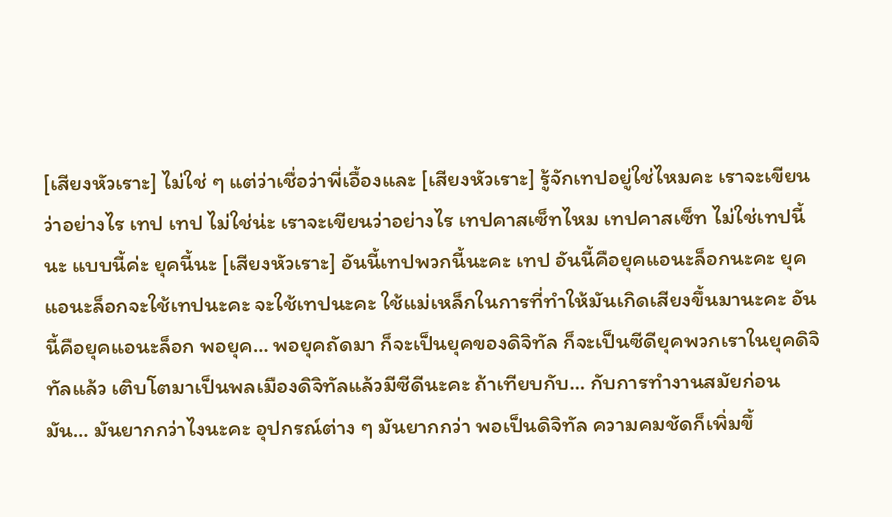[เสียงหัวเราะ] ไม่ใช่ ๆ แต่ว่าเชื่อว่าพี่เอื้องและ [เสียงหัวเราะ] รู้จักเทปอยู่ใช่ไหมคะ เราจะเขียนว่าอย่างไร เทป เทป ไม่ใช่น่ะ เราจะเขียนว่าอย่างไร เทปคาสเซ็ทไหม เทปคาสเซ็ท ไม่ใช่เทปนี้นะ แบบนี้ค่ะ ยุคนี้นะ [เสียงหัวเราะ] อันนี้เทปพวกนี้นะคะ เทป อันนี้คือยุคแอนะล็อกนะคะ ยุคแอนะล็อกจะใช้เทปนะคะ จะใช้เทปนะคะ ใช้แม่เหล็กในการที่ทำให้มันเกิดเสียงขึ้นมานะคะ อันนี้คือยุคแอนะล็อก พอยุค… พอยุคถัดมา ก็จะเป็นยุคของดิจิทัล ก็จะเป็นซีดียุคพวกเราในยุคดิจิทัลแล้ว เติบโตมาเป็นพลเมืองดิจิทัลแล้วมีซีดีนะคะ ถ้าเทียบกับ… กับการทำงานสมัยก่อน มัน… มันยากกว่าไงนะคะ อุปกรณ์ต่าง ๆ มันยากกว่า พอเป็นดิจิทัล ความคมชัดก็เพิ่มขึ้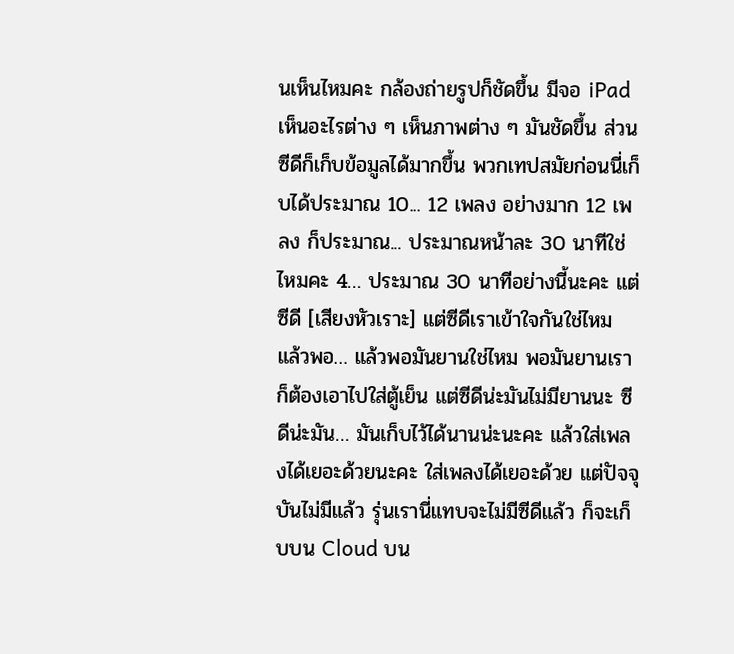นเห็นไหมคะ กล้องถ่ายรูปก็ชัดขึ้น มีจอ iPad เห็นอะไรต่าง ๆ เห็นภาพต่าง ๆ มันชัดขึ้น ส่วนซีดีก็เก็บข้อมูลได้มากขึ้น พวกเทปสมัยก่อนนี่เก็บได้ประมาณ 10... 12 เพลง อย่างมาก 12 เพลง ก็ประมาณ... ประมาณหน้าละ 30 นาทีใช่ไหมคะ 4… ประมาณ 30 นาทีอย่างนี้นะคะ แต่ซีดี [เสียงหัวเราะ] แต่ซีดีเราเข้าใจกันใช่ไหม แล้วพอ… แล้วพอมันยานใช่ไหม พอมันยานเราก็ต้องเอาไปใส่ตู้เย็น แต่ซีดีน่ะมันไม่มียานนะ ซีดีน่ะมัน… มันเก็บไว้ได้นานน่ะนะคะ แล้วใส่เพลงได้เยอะด้วยนะคะ ใส่เพลงได้เยอะด้วย แต่ปัจจุบันไม่มีแล้ว รุ่นเรานี่แทบจะไม่มีซีดีแล้ว ก็จะเก็บบน Cloud บน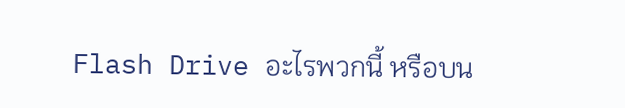Flash Drive อะไรพวกนี้ หรือบน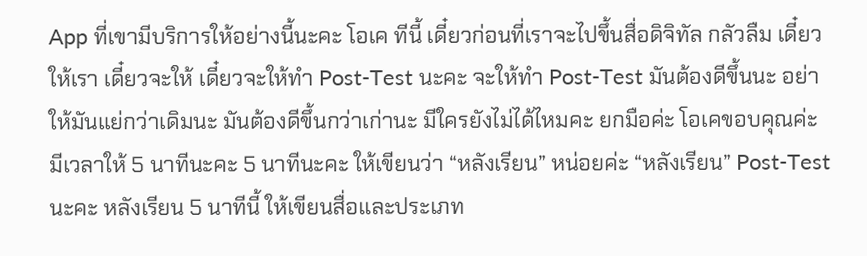App ที่เขามีบริการให้อย่างนี้นะคะ โอเค ทีนี้ เดี๋ยวก่อนที่เราจะไปขึ้นสื่อดิจิทัล กลัวลืม เดี๋ยวให้เรา เดี๋ยวจะให้ เดี๋ยวจะให้ทำ Post-Test นะคะ จะให้ทำ Post-Test มันต้องดีขึ้นนะ อย่าให้มันแย่กว่าเดิมนะ มันต้องดีขึ้นกว่าเก่านะ มีใครยังไม่ได้ไหมคะ ยกมือค่ะ โอเคขอบคุณค่ะ มีเวลาให้ 5 นาทีนะคะ 5 นาทีนะคะ ให้เขียนว่า “หลังเรียน” หน่อยค่ะ “หลังเรียน” Post-Test นะคะ หลังเรียน 5 นาทีนี้ ให้เขียนสื่อและประเภท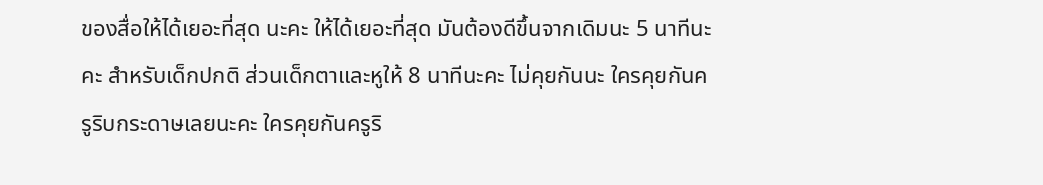ของสื่อให้ได้เยอะที่สุด นะคะ ให้ได้เยอะที่สุด มันต้องดีขึ้นจากเดิมนะ 5 นาทีนะคะ สำหรับเด็กปกติ ส่วนเด็กตาและหูให้ 8 นาทีนะคะ ไม่คุยกันนะ ใครคุยกันครูริบกระดาษเลยนะคะ ใครคุยกันครูริ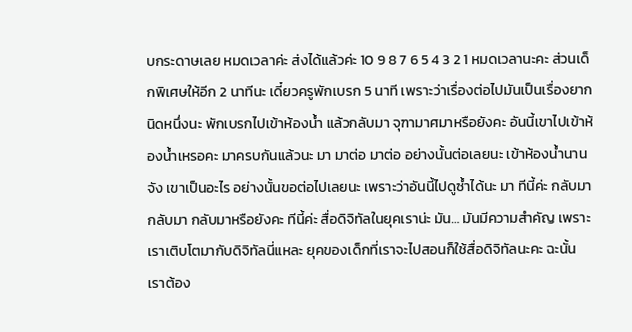บกระดาษเลย หมดเวลาค่ะ ส่งได้แล้วค่ะ 10 9 8 7 6 5 4 3 2 1 หมดเวลานะคะ ส่วนเด็กพิเศษให้อีก 2 นาทีนะ เดี๋ยวครูพักเบรก 5 นาที เพราะว่าเรื่องต่อไปมันเป็นเรื่องยากนิดหนึ่งนะ พักเบรกไปเข้าห้องน้ำ แล้วกลับมา จุฑามาศมาหรือยังคะ อันนี้เขาไปเข้าห้องน้ำเหรอคะ มาครบกันแล้วนะ มา มาต่อ มาต่อ อย่างนั้นต่อเลยนะ เข้าห้องน้ำนานจัง เขาเป็นอะไร อย่างนั้นขอต่อไปเลยนะ เพราะว่าอันนี้ไปดูซ้ำได้นะ มา ทีนี้ค่ะ กลับมา กลับมา กลับมาหรือยังคะ ทีนี้ค่ะ สื่อดิจิทัลในยุคเราน่ะ มัน… มันมีความสำคัญ เพราะเราเติบโตมากับดิจิทัลนี่แหละ ยุคของเด็กที่เราจะไปสอนก็ใช้สื่อดิจิทัลนะคะ ฉะนั้น เราต้อง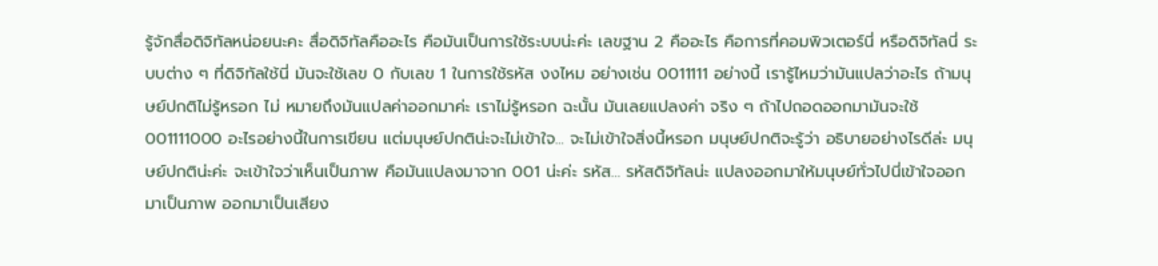รู้จักสื่อดิจิทัลหน่อยนะคะ สื่อดิจิทัลคืออะไร คือมันเป็นการใช้ระบบน่ะค่ะ เลขฐาน 2 คืออะไร คือการที่คอมพิวเตอร์นี่ หรือดิจิทัลนี่ ระบบต่าง ๆ ที่ดิจิทัลใช้นี่ มันจะใช้เลข 0 กับเลข 1 ในการใช้รหัส งงไหม อย่างเช่น 0011111 อย่างนี้ เรารู้ไหมว่ามันแปลว่าอะไร ถ้ามนุษย์ปกติไม่รู้หรอก ไม่ หมายถึงมันแปลค่าออกมาค่ะ เราไม่รู้หรอก ฉะนั้น มันเลยแปลงค่า จริง ๆ ถ้าไปถอดออกมามันจะใช้ 001111000 อะไรอย่างนี้ในการเขียน แต่มนุษย์ปกติน่ะจะไม่เข้าใจ... จะไม่เข้าใจสิ่งนี้หรอก มนุษย์ปกติจะรู้ว่า อธิบายอย่างไรดีล่ะ มนุษย์ปกติน่ะค่ะ จะเข้าใจว่าเห็นเป็นภาพ คือมันแปลงมาจาก 001 น่ะค่ะ รหัส… รหัสดิจิทัลน่ะ แปลงออกมาให้มนุษย์ทั่วไปนี่เข้าใจออกมาเป็นภาพ ออกมาเป็นเสียง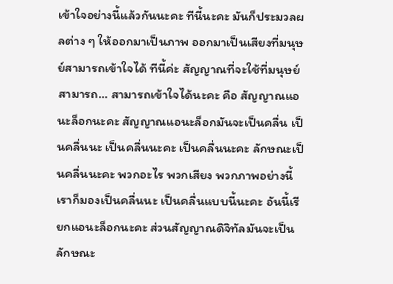เข้าใจอย่างนี้แล้วกันนะคะ ทีนี้นะคะ มันก็ประมวลผลต่าง ๆ ให้ออกมาเป็นภาพ ออกมาเป็นเสียงที่มนุษย์สามารถเข้าใจได้ ทีนี้ค่ะ สัญญาณที่จะใช้ที่มนุษย์สามารถ… สามารถเข้าใจได้นะคะ คือ สัญญาณแอนะล็อกนะคะ สัญญาณแอนะล็อกมันจะเป็นคลื่น เป็นคลื่นนะ เป็นคลื่นนะคะ เป็นคลื่นนะคะ ลักษณะเป็นคลื่นนะคะ พวกอะไร พวกเสียง พวกภาพอย่างนี้ เราก็มองเป็นคลื่นนะ เป็นคลื่นแบบนี้นะคะ อันนี้เรียกแอนะล็อกนะคะ ส่วนสัญญาณดิจิทัลมันจะเป็นลักษณะ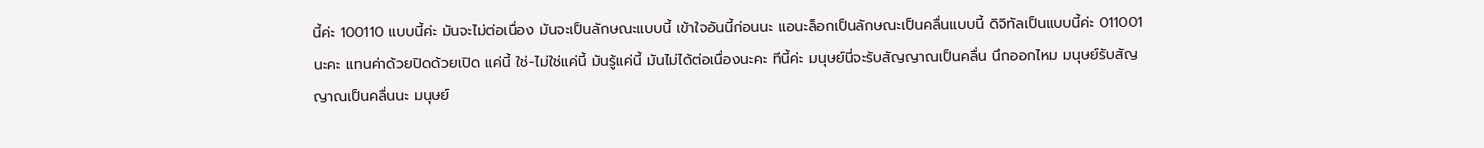นี้ค่ะ 100110 แบบนี้ค่ะ มันจะไม่ต่อเนื่อง มันจะเป็นลักษณะแบบนี้ เข้าใจอันนี้ก่อนนะ แอนะล็อกเป็นลักษณะเป็นคลื่นแบบนี้ ดิจิทัลเป็นแบบนี้ค่ะ 011001 นะคะ แทนค่าด้วยปิดด้วยเปิด แค่นี้ ใช่-ไม่ใช่แค่นี้ มันรู้แค่นี้ มันไม่ได้ต่อเนื่องนะคะ ทีนี้ค่ะ มนุษย์นี่จะรับสัญญาณเป็นคลื่น นึกออกไหม มนุษย์รับสัญญาณเป็นคลื่นนะ มนุษย์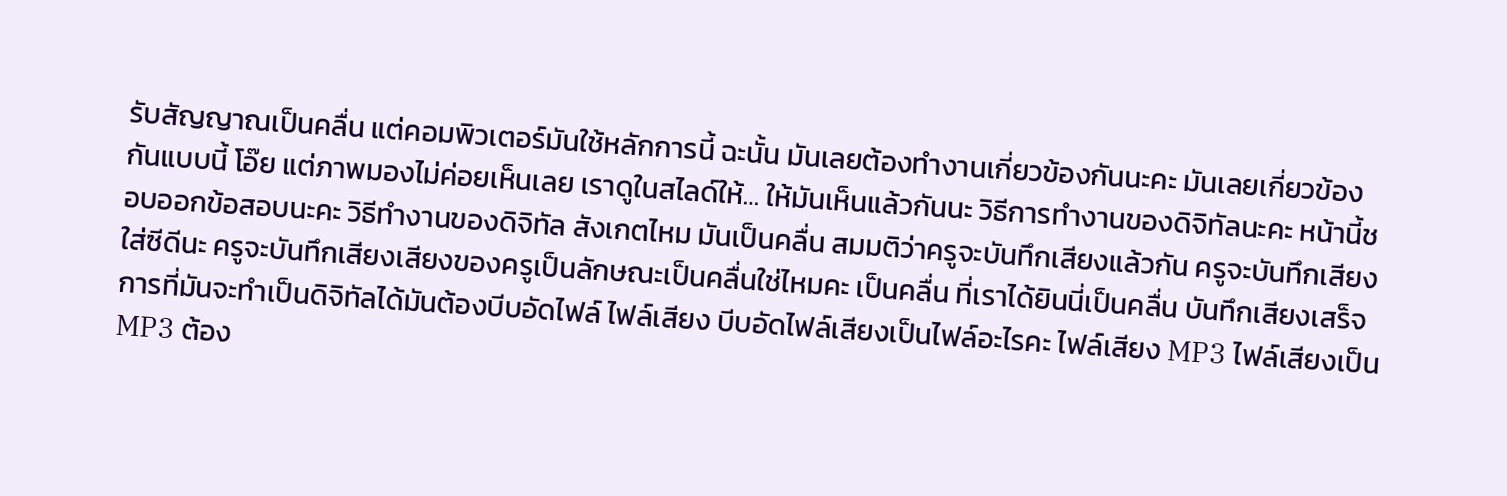รับสัญญาณเป็นคลื่น แต่คอมพิวเตอร์มันใช้หลักการนี้ ฉะนั้น มันเลยต้องทำงานเกี่ยวข้องกันนะคะ มันเลยเกี่ยวข้องกันแบบนี้ โอ๊ย แต่ภาพมองไม่ค่อยเห็นเลย เราดูในสไลด์ให้… ให้มันเห็นแล้วกันนะ วิธีการทำงานของดิจิทัลนะคะ หน้านี้ชอบออกข้อสอบนะคะ วิธีทำงานของดิจิทัล สังเกตไหม มันเป็นคลื่น สมมติว่าครูจะบันทึกเสียงแล้วกัน ครูจะบันทึกเสียงใส่ซีดีนะ ครูจะบันทึกเสียงเสียงของครูเป็นลักษณะเป็นคลื่นใช่ไหมคะ เป็นคลื่น ที่เราได้ยินนี่เป็นคลื่น บันทึกเสียงเสร็จ การที่มันจะทำเป็นดิจิทัลได้มันต้องบีบอัดไฟล์ ไฟล์เสียง บีบอัดไฟล์เสียงเป็นไฟล์อะไรคะ ไฟล์เสียง MP3 ไฟล์เสียงเป็น MP3 ต้อง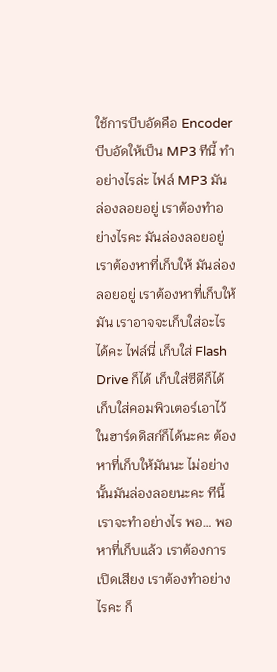ใช้การบีบอัดคือ Encoder บีบอัดให้เป็น MP3 ทีนี้ ทำอย่างไรล่ะ ไฟล์ MP3 มันล่องลอยอยู่ เราต้องทำอย่างไรคะ มันล่องลอยอยู่ เราต้องหาที่เก็บให้ มันล่องลอยอยู่ เราต้องหาที่เก็บให้มัน เราอาจจะเก็บใส่อะไรได้คะ ไฟล์นี่ เก็บใส่ Flash Drive ก็ได้ เก็บใส่ซีดีก็ได้ เก็บใส่คอมพิวเตอร์เอาไว้ในฮาร์ดดิสก์ก็ได้นะคะ ต้องหาที่เก็บให้มันนะ ไม่อย่างนั้นมันล่องลอยนะคะ ทีนี้ เราจะทำอย่างไร พอ… พอหาที่เก็บแล้ว เราต้องการเปิดเสียง เราต้องทำอย่างไรคะ ก็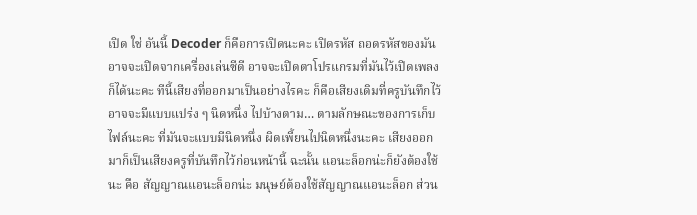เปิด ใช่ อันนี้ Decoder ก็คือการเปิดนะคะ เปิดรหัส ถอดรหัสของมัน อาจจะเปิดจากเครื่องเล่นซีดี อาจจะเปิดตาโปรแกรมที่มันไว้เปิดเพลงก็ได้นะคะ ทีนี้เสียงที่ออกมาเป็นอย่างไรคะ ก็คือเสียงเดิมที่ครูบันทึกไว้ อาจจะมีแบบแปร่ง ๆ นิดหนึ่ง ไปบ้างตาม… ตามลักษณะของการเก็บไฟล์นะคะ ที่มันจะแบบมีนิดหนึ่ง ผิดเพี้ยนไปนิดหนึ่งนะคะ เสียงออกมาก็เป็นเสียงครูที่บันทึกไว้ก่อนหน้านี้ ฉะนั้น แอนะล็อกน่ะก็ยังต้องใช้นะ คือ สัญญาณแอนะล็อกน่ะ มนุษย์ต้องใช้สัญญาณแอนะล็อก ส่วน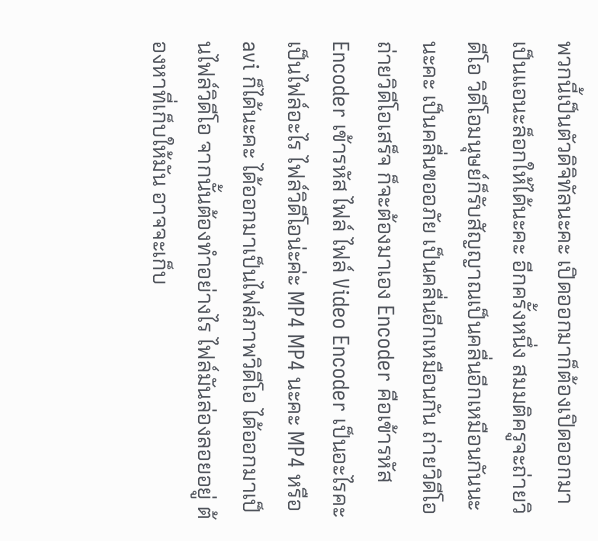พวกนี้เป็นตัวดิจิทัลนะคะ เปิดออกมาก็ต้องเปิดออกมาเป็นแอนะล็อกให้ได้นะคะ อีกครั้งหนึ่ง สมมติครูจะถ่ายวิดีโอ วิดีโอมนุษย์ก็รับสัญญาณเป็นคลื่นอีกเหมือนกันนะ นะคะ เป็นคลื่นขออภัย เป็นคลื่นอีกเหมือนกัน ถ่ายวิดีโอ ถ่ายวิดีโอเสร็จ ก็จะต้องมาเอง Encoder คือเข้ารหัส Encoder เข้ารหัส ไฟล์ ไฟล์ Video Encoder เป็นอะไรคะ เป็นไฟล์อะไร ไฟล์วิดีโอน่ะค่ะ MP4 MP4 นะคะ MP4 หรือ avi ก็ได้นะคะ ได้ออกมาเป็นไฟล์ภาพวิดีโอ ได้ออกมาเป็นไฟล์วิดีโอ จากนั้นต้องทำอย่างไร ไฟล์มันล่องลอยอยู่ ต้องหาที่เก็บให้มัน อาจจะเก็บ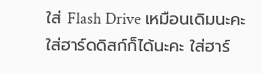ใส่ Flash Drive เหมือนเดิมนะคะ ใส่ฮาร์ดดิสก์ก็ได้นะคะ ใส่ฮาร์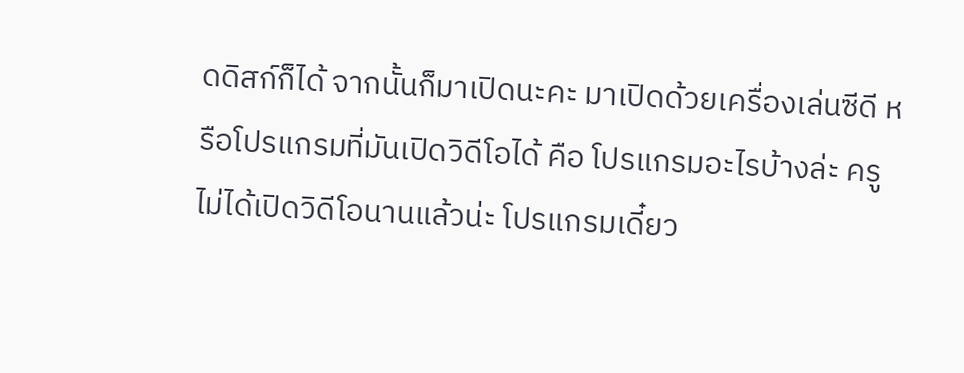ดดิสก์ก็ได้ จากนั้นก็มาเปิดนะคะ มาเปิดด้วยเครื่องเล่นซีดี หรือโปรแกรมที่มันเปิดวิดีโอได้ คือ โปรแกรมอะไรบ้างล่ะ ครูไม่ได้เปิดวิดีโอนานแล้วน่ะ โปรแกรมเดี๋ยว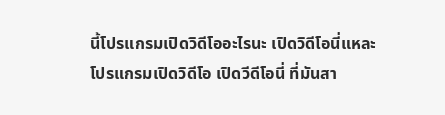นี้โปรแกรมเปิดวิดีโออะไรนะ เปิดวิดีโอนี่แหละ โปรแกรมเปิดวิดีโอ เปิดวีดีโอนี่ ที่มันสา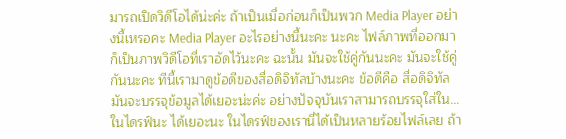มารถเปิดวิดีโอได้น่ะค่ะ ถ้าเป็นเมื่อก่อนก็เป็นพวก Media Player อย่างนี้เหรอคะ Media Player อะไรอย่างนี้นะคะ นะคะ ไฟล์ภาพที่ออกมาก็เป็นภาพวิดีโอที่เราอัดไว้นะคะ ฉะนั้น มันจะใช้คู่กันนะคะ มันจะใช้คู่กันนะคะ ทีนี้เรามาดูข้อดีของสื่อดิจิทัลบ้างนะคะ ข้อดีคือ สื่อดิจิทัลมันจะบรรจุข้อมูลได้เยอะน่ะค่ะ อย่างปัจจุบันเราสามารถบรรจุใส่ใน… ในไดรฟ์นะ ได้เยอะนะ ในไดรฟ์ของเรานี่ได้เป็นหลายร้อยไฟล์เลย ถ้า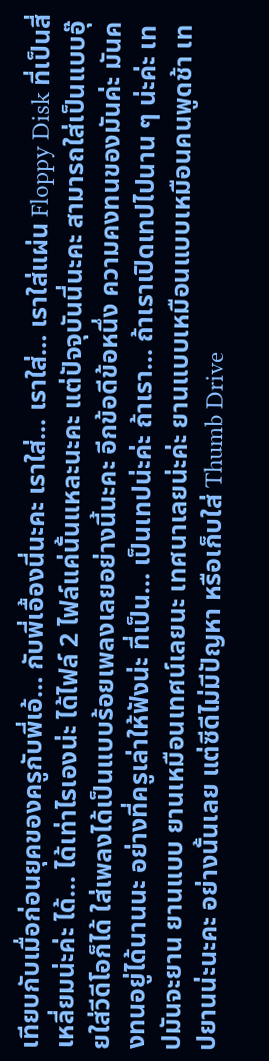เทียบกับเมื่อก่อนยุคของครูกับพี่เอ้… กับพี่เอื้องนี่นะคะ เราใส่... เราใส่… เราใส่แผ่น Floppy Disk ที่เป็นสี่เหลี่ยมน่ะค่ะ ได้… ได้เท่าไรเองน่ะ ได้ไฟล์ 2 ไฟล์แค่นั้นแหละนะคะ แต่ปัจจุบันนี่นะคะ สามารถใส่เป็นแบบอุ๊ยใส่วีดีโอก็ได้ ใส่เพลงได้เป็นแบบร้อยเพลงเลยอย่างนี้นะคะ อีกข้อดีข้อหนึ่ง ความคงทนของมันค่ะ มันคงทนอยู่ได้นานนะ อย่างที่ครูเล่าให้ฟังน่ะ ที่เป็น… เป็นเทปน่ะค่ะ ถ้าเรา… ถ้าเราเปิดเทปไปนาน ๆ น่ะค่ะ เทปมันจะยาน ยานแบบ ยานเหมือนเทศน์เลยนะ เทศนาเลยน่ะค่ะ ยานแบบเหมือนแบบเหมือนคนพูดช้า เทปยานน่ะนะคะ อย่างนั้นเลย แต่ซีดีไม่มีปัญหา หรือเก็บใส่ Thumb Drive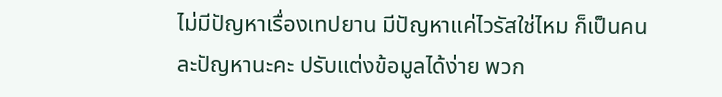ไม่มีปัญหาเรื่องเทปยาน มีปัญหาแค่ไวรัสใช่ไหม ก็เป็นคนละปัญหานะคะ ปรับแต่งข้อมูลได้ง่าย พวก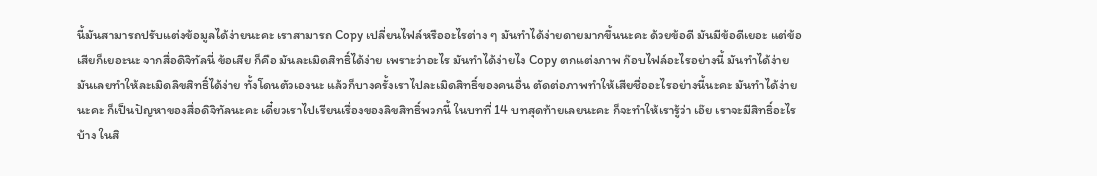นี้มันสามารถปรับแต่งข้อมูลได้ง่ายนะคะ เราสามารถ Copy เปลี่ยนไฟล์หรืออะไรต่าง ๆ มันทำได้ง่ายดายมากขึ้นนะคะ ด้วยข้อดี มันมีข้อดีเยอะ แต่ข้อเสียก็เยอะนะ จากสื่อดิจิทัลนี่ ข้อเสีย ก็คือ มันละเมิดสิทธิ์ได้ง่าย เพราะว่าอะไร มันทำได้ง่ายไง Copy ตกแต่งภาพ ก๊อบไฟล์อะไรอย่างนี้ มันทำได้ง่าย มันเลยทำให้ละเมิดลิขสิทธิ์ได้ง่าย ทั้งโดนตัวเองนะ แล้วก็บางครั้งเราไปละเมิดสิทธิ์ของคนอื่น ตัดต่อภาพทำให้เสียชื่ออะไรอย่างนี้นะคะ มันทำได้ง่ายนะคะ ก็เป็นปัญหาของสื่อดิจิทัลนะคะ เดี๋ยวเราไปเรียนเรื่องของลิขสิทธิ์พวกนี้ ในบทที่ 14 บทสุดท้ายเลยนะคะ ก็จะทำให้เรารู้ว่า เอ๊ย เราจะมีสิทธิ์อะไรบ้าง ในสิ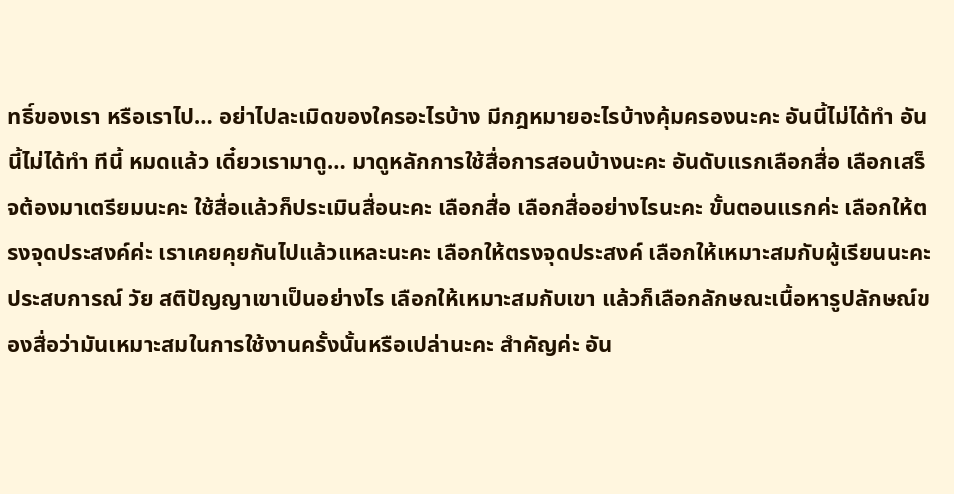ทธิ์ของเรา หรือเราไป… อย่าไปละเมิดของใครอะไรบ้าง มีกฎหมายอะไรบ้างคุ้มครองนะคะ อันนี้ไม่ได้ทำ อันนี้ไม่ได้ทำ ทีนี้ หมดแล้ว เดี๋ยวเรามาดู… มาดูหลักการใช้สื่อการสอนบ้างนะคะ อันดับแรกเลือกสื่อ เลือกเสร็จต้องมาเตรียมนะคะ ใช้สื่อแล้วก็ประเมินสื่อนะคะ เลือกสื่อ เลือกสื่ออย่างไรนะคะ ขั้นตอนแรกค่ะ เลือกให้ตรงจุดประสงค์ค่ะ เราเคยคุยกันไปแล้วแหละนะคะ เลือกให้ตรงจุดประสงค์ เลือกให้เหมาะสมกับผู้เรียนนะคะ ประสบการณ์ วัย สติปัญญาเขาเป็นอย่างไร เลือกให้เหมาะสมกับเขา แล้วก็เลือกลักษณะเนื้อหารูปลักษณ์ของสื่อว่ามันเหมาะสมในการใช้งานครั้งนั้นหรือเปล่านะคะ สำคัญค่ะ อัน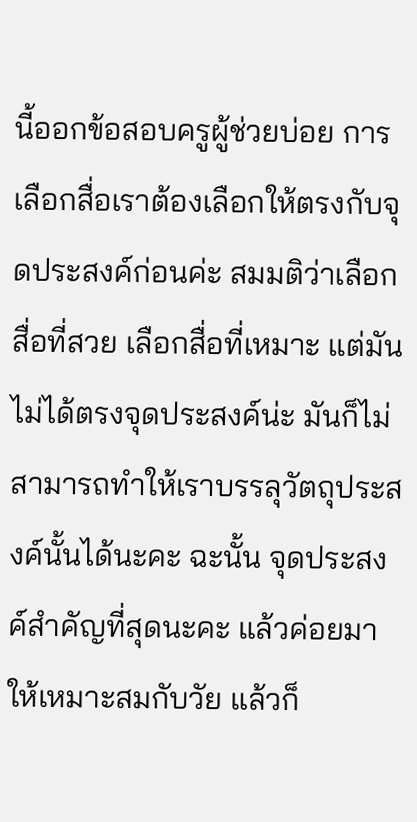นี้ออกข้อสอบครูผู้ช่วยบ่อย การเลือกสื่อเราต้องเลือกให้ตรงกับจุดประสงค์ก่อนค่ะ สมมติว่าเลือกสื่อที่สวย เลือกสื่อที่เหมาะ แต่มันไม่ได้ตรงจุดประสงค์น่ะ มันก็ไม่สามารถทำให้เราบรรลุวัตถุประสงค์นั้นได้นะคะ ฉะนั้น จุดประสงค์สำคัญที่สุดนะคะ แล้วค่อยมาให้เหมาะสมกับวัย แล้วก็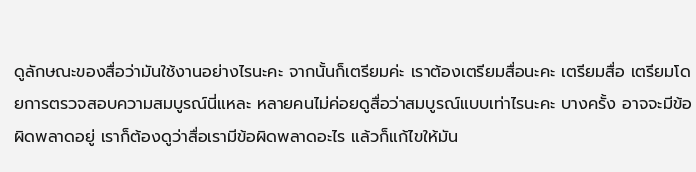ดูลักษณะของสื่อว่ามันใช้งานอย่างไรนะคะ จากนั้นก็เตรียมค่ะ เราต้องเตรียมสื่อนะคะ เตรียมสื่อ เตรียมโดยการตรวจสอบความสมบูรณ์นี่แหละ หลายคนไม่ค่อยดูสื่อว่าสมบูรณ์แบบเท่าไรนะคะ บางครั้ง อาจจะมีข้อผิดพลาดอยู่ เราก็ต้องดูว่าสื่อเรามีข้อผิดพลาดอะไร แล้วก็แก้ไขให้มัน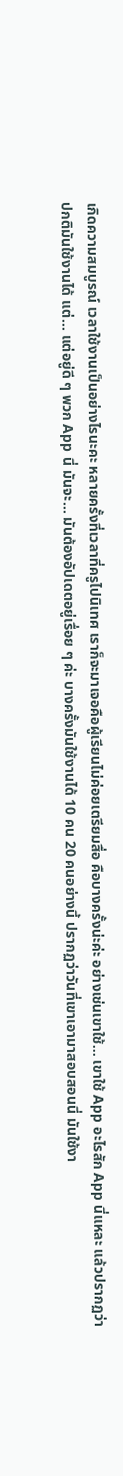เกิดความสมบูรณ์ เวลาใช้งานเป็นอย่างไรนะคะ หลายครั้งที่เวลาที่ครูไปนิเทศ เราก็จะมาเจอคือผู้เรียนไม่ค่อยเตรียมสื่อ คือบางครั้งน่ะค่ะ อย่างเช่นเขาใช้… เขาใช้ App อะไรสัก App นี่แหละ แล้วปรากฏว่าปกติมันใช้งานได้ แต่… แต่อยู่ดี ๆ พวก App นี่ มันจะ… มันต้องอัปเดตอยู่เรื่อย ๆ ค่ะ บางครั้งมันใช้งานได้ 10 คน 20 คนอย่างนี้ ปรากฏว่าวันที่เขาเอามาสอบสอนนี่ มันใช้งา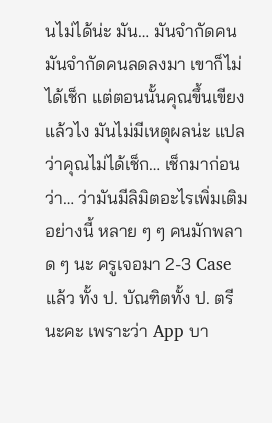นไม่ได้น่ะ มัน… มันจำกัดคน มันจำกัดคนลดลงมา เขาก็ไม่ได้เช็ก แต่ตอนนั้นคุณขึ้นเขียงแล้วไง มันไม่มีเหตุผลน่ะ แปลว่าคุณไม่ได้เช็ก… เช็กมาก่อนว่า… ว่ามันมีลิมิตอะไรเพิ่มเติมอย่างนี้ หลาย ๆ ๆ คนมักพลาด ๆ นะ ครูเจอมา 2-3 Case แล้ว ทั้ง ป. บัณฑิตทั้ง ป. ตรีนะคะ เพราะว่า App บา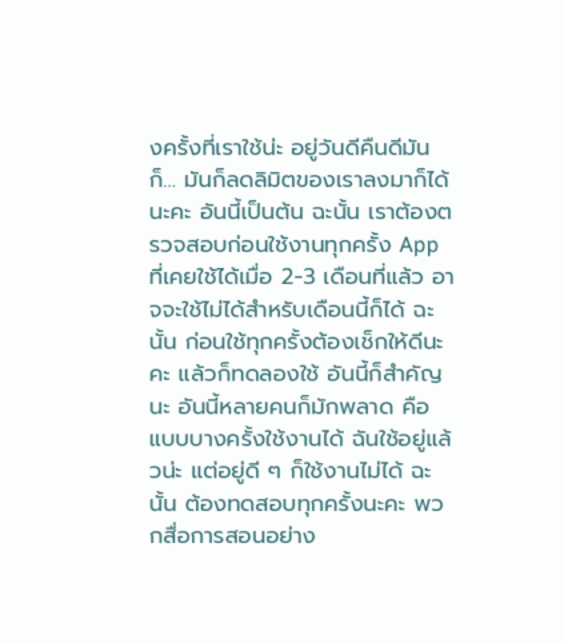งครั้งที่เราใช้น่ะ อยู่วันดีคืนดีมันก็… มันก็ลดลิมิตของเราลงมาก็ได้นะคะ อันนี้เป็นต้น ฉะนั้น เราต้องตรวจสอบก่อนใช้งานทุกครั้ง App ที่เคยใช้ได้เมื่อ 2-3 เดือนที่แล้ว อาจจะใช้ไม่ได้สำหรับเดือนนี้ก็ได้ ฉะนั้น ก่อนใช้ทุกครั้งต้องเช็กให้ดีนะคะ แล้วก็ทดลองใช้ อันนี้ก็สำคัญนะ อันนี้หลายคนก็มักพลาด คือแบบบางครั้งใช้งานได้ ฉันใช้อยู่แล้วน่ะ แต่อยู่ดี ๆ ก็ใช้งานไม่ได้ ฉะนั้น ต้องทดสอบทุกครั้งนะคะ พวกสื่อการสอนอย่าง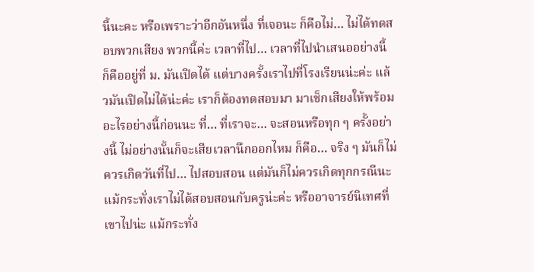นี้นะคะ หรือเพราะว่าอีกอันหนึ่ง ที่เจอนะ ก็คือไม่… ไม่ได้ทดสอบพวกเสียง พวกนี้ค่ะ เวลาที่ไป… เวลาที่ไปนำเสนออย่างนี้ ก็คืออยู่ที่ ม. มันเปิดได้ แต่บางครั้งเราไปที่โรงเรียนน่ะค่ะ แล้วมันเปิดไม่ได้น่ะค่ะ เราก็ต้องทดสอบมา มาเช็กเสียงให้พร้อมอะไรอย่างนี้ก่อนนะ ที่… ที่เราจะ… จะสอนหรือทุก ๆ ครั้งอย่างนี้ ไม่อย่างนั้นก็จะเสียเวลานึกออกไหม ก็คือ… จริง ๆ มันก็ไม่ควรเกิดวันที่ไป… ไปสอบสอน แต่มันก็ไม่ควรเกิดทุกกรณีนะ แม้กระทั่งเราไม่ได้สอบสอนกับครูน่ะค่ะ หรืออาจารย์นิเทศที่เขาไปน่ะ แม้กระทั่ง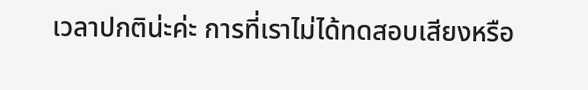เวลาปกติน่ะค่ะ การที่เราไม่ได้ทดสอบเสียงหรือ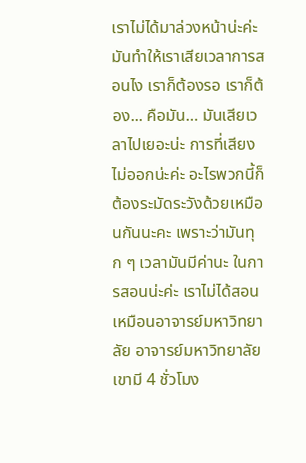เราไม่ได้มาล่วงหน้าน่ะค่ะ มันทำให้เราเสียเวลาการสอนไง เราก็ต้องรอ เราก็ต้อง... คือมัน… มันเสียเวลาไปเยอะน่ะ การที่เสียงไม่ออกน่ะค่ะ อะไรพวกนี้ก็ต้องระมัดระวังด้วยเหมือนกันนะคะ เพราะว่ามันทุก ๆ เวลามันมีค่านะ ในการสอนน่ะค่ะ เราไม่ได้สอนเหมือนอาจารย์มหาวิทยาลัย อาจารย์มหาวิทยาลัยเขามี 4 ชั่วโมง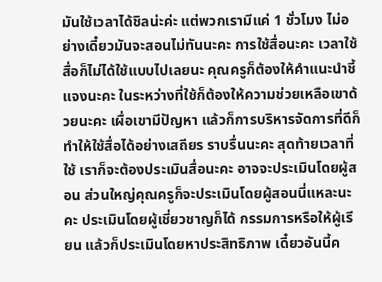มันใช้เวลาได้ชิลน่ะค่ะ แต่พวกเรามีแค่ 1 ชั่วโมง ไม่อย่างเดี๋ยวมันจะสอนไม่ทันนะคะ การใช้สื่อนะคะ เวลาใช้สื่อก็ไม่ได้ใช้แบบไปเลยนะ คุณครูก็ต้องให้คำแนะนำชี้แจงนะคะ ในระหว่างที่ใช้ก็ต้องให้ความช่วยเหลือเขาด้วยนะคะ เผื่อเขามีปัญหา แล้วก็การบริหารจัดการที่ดีก็ทำให้ใช้สื่อได้อย่างเสถียร ราบรื่นนะคะ สุดท้ายเวลาที่ใช้ เราก็จะต้องประเมินสื่อนะคะ อาจจะประเมินโดยผู้สอน ส่วนใหญ่คุณครูก็จะประเมินโดยผู้สอนนี่แหละนะคะ ประเมินโดยผู้เชี่ยวชาญก็ได้ กรรมการหรือให้ผู้เรียน แล้วก็ประเมินโดยหาประสิทธิภาพ เดี๋ยวอันนี้ค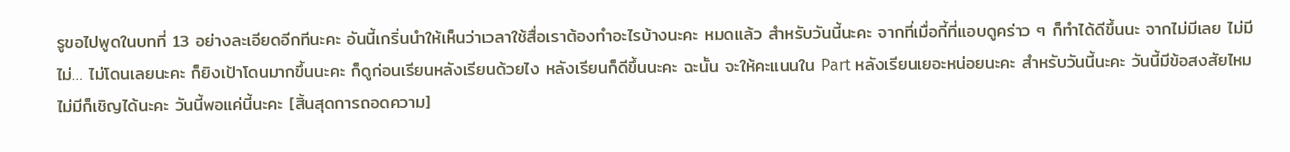รูขอไปพูดในบทที่ 13 อย่างละเอียดอีกทีนะคะ อันนี้เกริ่นนำให้เห็นว่าเวลาใช้สื่อเราต้องทำอะไรบ้างนะคะ หมดแล้ว สำหรับวันนี้นะคะ จากที่เมื่อกี้ที่แอบดูคร่าว ๆ ก็ทำได้ดีขึ้นนะ จากไม่มีเลย ไม่มี ไม่… ไม่โดนเลยนะคะ ก็ยิงเป้าโดนมากขึ้นนะคะ ก็ดูก่อนเรียนหลังเรียนด้วยไง หลังเรียนก็ดีขึ้นนะคะ ฉะนั้น จะให้คะแนนใน Part หลังเรียนเยอะหน่อยนะคะ สำหรับวันนี้นะคะ วันนี้มีข้อสงสัยไหม ไม่มีก็เชิญได้นะคะ วันนี้พอแค่นี้นะคะ [สิ้นสุดการถอดความ]